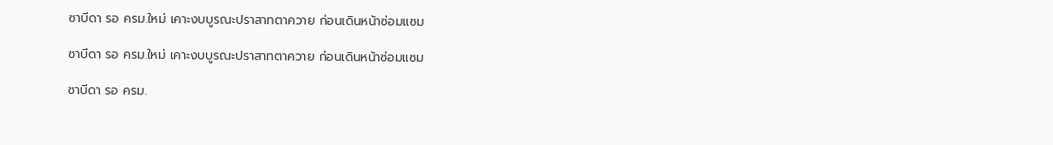ซาบีดา รอ ครม.ใหม่ เคาะงบบูรณะปราสาทตาควาย ก่อนเดินหน้าซ่อมแซม

ซาบีดา รอ ครม.ใหม่ เคาะงบบูรณะปราสาทตาควาย ก่อนเดินหน้าซ่อมแซม

ซาบีดา รอ ครม.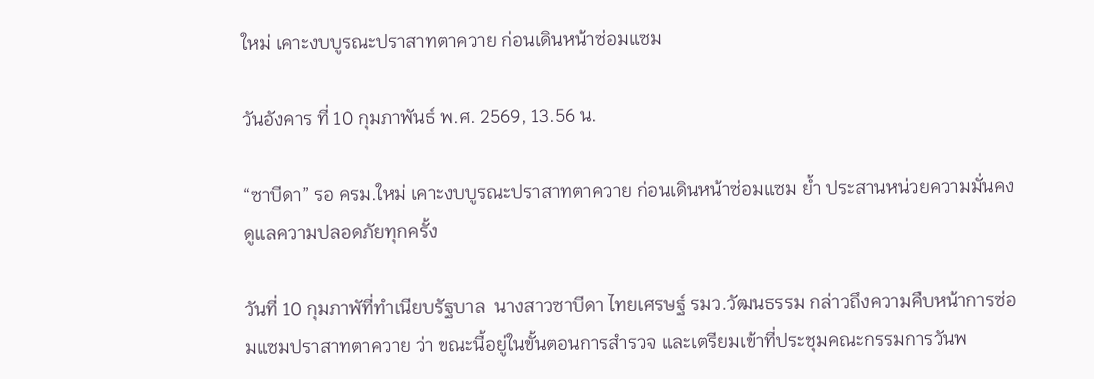ใหม่ เคาะงบบูรณะปราสาทตาควาย ก่อนเดินหน้าซ่อมแซม

วันอังคาร ที่ 10 กุมภาพันธ์ พ.ศ. 2569, 13.56 น.

“ซาบีดา” รอ ครม.ใหม่ เคาะงบบูรณะปราสาทตาควาย ก่อนเดินหน้าซ่อมแซม ย้ำ ประสานหน่วยความมั่นคงดูแลความปลอดภัยทุกครั้ง

วันที่ 10 กุมภาพัที่ทำเนียบรัฐบาล  นางสาวซาบีดา ไทยเศรษฐ์ รมว.วัฒนธรรม กล่าวถึงความคืบหน้าการซ่อมแซมปราสาทตาควาย ว่า ขณะนี้อยู่ในขั้นตอนการสำรวจ และเตรียมเข้าที่ประชุมคณะกรรมการวันพ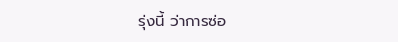รุ่งนี้ ว่าการซ่อ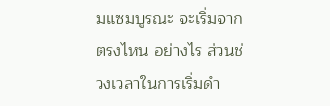มแซมบูรณะ จะเริ่มจากตรงไหน อย่างไร ส่วนช่วงเวลาในการเริ่มดำ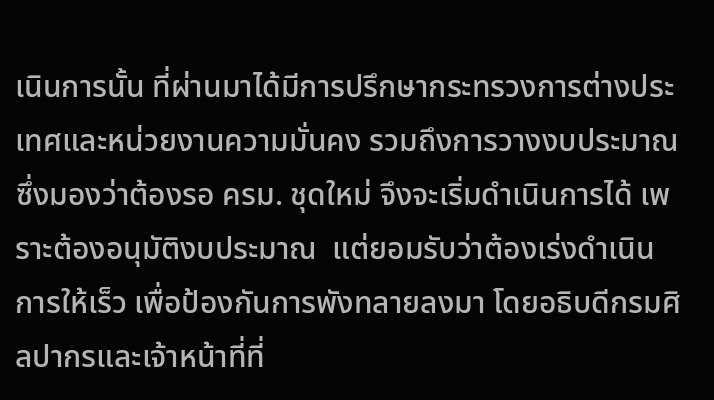เนินการนั้น ที่ผ่านมาได้มีการปรึกษากระทรวงการต่างประเทศและหน่วยงานความมั่นคง รวมถึงการวางงบประมาณ ซึ่งมองว่าต้องรอ ครม. ชุดใหม่ จึงจะเริ่มดำเนินการได้ เพราะต้องอนุมัติงบประมาณ  แต่ยอมรับว่าต้องเร่งดำเนินการให้เร็ว เพื่อป้องกันการพังทลายลงมา โดยอธิบดีกรมศิลปากรและเจ้าหน้าที่ที่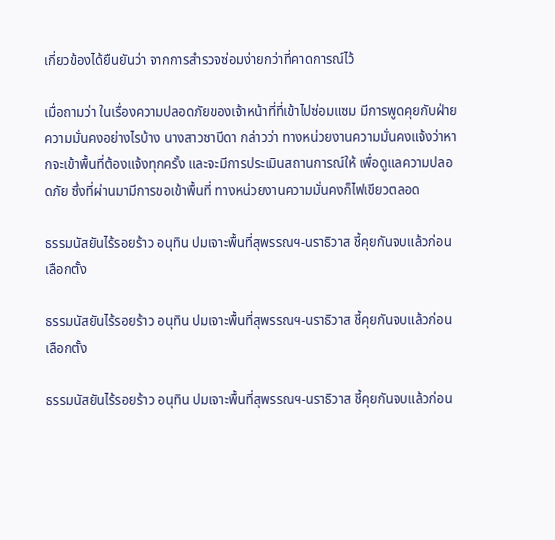เกี่ยวข้องได้ยืนยันว่า จากการสำรวจซ่อมง่ายกว่าที่คาดการณ์ไว้

เมื่อถามว่า ในเรื่องความปลอดภัยของเจ้าหน้าที่ที่เข้าไปซ่อมแซม มีการพูดคุยกับฝ่ายความมั่นคงอย่างไรบ้าง นางสาวซาบีดา กล่าวว่า ทางหน่วยงานความมั่นคงแจ้งว่าหากจะเข้าพื้นที่ต้องแจ้งทุกครั้ง และจะมีการประเมินสถานการณ์ให้ เพื่อดูแลความปลอดภัย ซึ่งที่ผ่านมามีการขอเข้าพื้นที่ ทางหน่วยงานความมั่นคงก็ไฟเขียวตลอด

ธรรมนัสยันไร้รอยร้าว อนุทิน ปมเจาะพื้นที่สุพรรณฯ-นราธิวาส ชี้คุยกันจบแล้วก่อนเลือกตั้ง

ธรรมนัสยันไร้รอยร้าว อนุทิน ปมเจาะพื้นที่สุพรรณฯ-นราธิวาส ชี้คุยกันจบแล้วก่อนเลือกตั้ง

ธรรมนัสยันไร้รอยร้าว อนุทิน ปมเจาะพื้นที่สุพรรณฯ-นราธิวาส ชี้คุยกันจบแล้วก่อน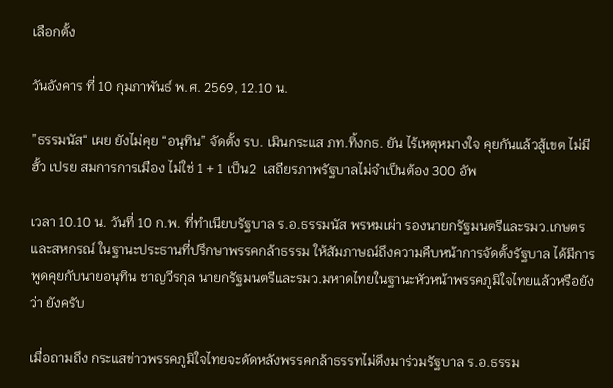เลือกตั้ง

วันอังคาร ที่ 10 กุมภาพันธ์ พ.ศ. 2569, 12.10 น.

”ธรรมนัส“ เผย ยังไม่คุย “อนุทิน” จัดตั้ง รบ. เมินกระแส ภท.ทิ้งกธ. ยัน ไร้เหตุหมางใจ คุยกันแล้วสู้เขต ไม่มีฮั้ว เปรย สมการการเมือง ไม่ใช่ 1 + 1 เป็น2  เสถียรภาพรัฐบาลไม่จำเป็นต้อง 300 อัพ

เวลา 10.10 น. วันที่ 10 ก.พ. ที่ทำเนียบรัฐบาล ร.อ.ธรรมนัส พรหมเผ่า รองนายกรัฐมนตรีและรมว.เกษตรและสหกรณ์ ในฐานะประธานที่ปรึกษาพรรคกล้าธรรม ให้สัมภาษณ์ถึงความคืบหน้าการจัดตั้งรัฐบาล ได้มีการพูดคุยกับนายอนุทิน ชาญวีรกุล นายกรัฐมนตรีและรมว.มหาดไทยในฐานะหัวหน้าพรรคภูมิใจไทยแล้วหรือยังว่า ยังครับ

เมื่อถามถึง กระแสข่าวพรรคภูมิใจไทยจะดัดหลังพรรคกล้าธรรทไม่ดึงมาร่วมรัฐบาล ร.อ.ธรรม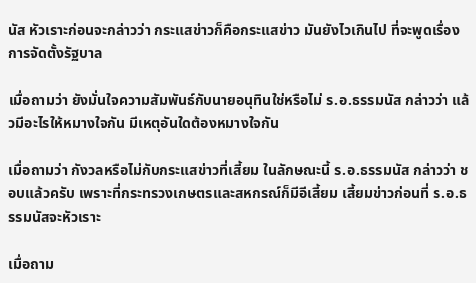นัส หัวเราะก่อนจะกล่าวว่า กระแสข่าวก็คือกระแสข่าว มันยังไวเกินไป ที่จะพูดเรื่องการจัดตั้งรัฐบาล

เมื่อถามว่า ยังมั่นใจความสัมพันธ์กับนายอนุทินใช่หรือไม่ ร.อ.ธรรมนัส กล่าวว่า แล้วมีอะไรให้หมางใจกัน มีเหตุอันใดต้องหมางใจกัน

เมื่อถามว่า กังวลหรือไม่กับกระแสข่าวที่เสี้ยม ในลักษณะนี้ ร.อ.ธรรมนัส กล่าวว่า ชอบแล้วครับ เพราะที่กระทรวงเกษตรและสหกรณ์ก็มีอีเสี้ยม เสี้ยมข่าวก่อนที่ ร.อ.ธรรมนัสจะหัวเราะ

เมื่อถาม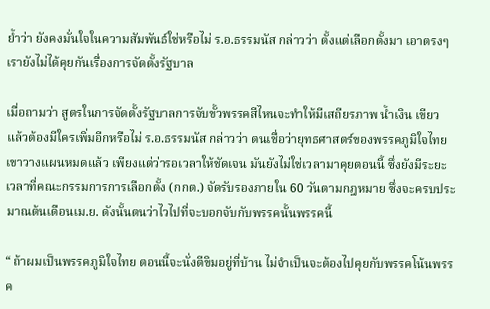ย้ำว่า ยังคงมั่นใจในความสัมพันธ์ใช่หรือไม่ ร.อ.ธรรมนัส กล่าวว่า ตั้งแต่เลือกตั้งมา เอาตรงๆ เรายังไม่ได้คุยกันเรื่องการจัดตั้งรัฐบาล

เมื่อถามว่า สูตรในการจัดตั้งรัฐบาลการจับขั้วพรรคสีไหนจะทำให้มีเสถียรภาพ น้ำเงิน เขียว แล้วต้องมีใครเพิ่มอีกหรือไม่ ร.อ.ธรรมนัส กล่าวว่า ตนเชื่อว่ายุทธศาสตร์ของพรรคภูมิใจไทยเขาวางแผนหมดแล้ว เพียงแต่ว่ารอเวลาให้ชัดเจน มันยังไม่ใช่เวลามาคุยตอนนี้ ซึ่งยังมีระยะเวลาที่คณะกรรมการการเลือกตั้ง (กกต.) จัดรับรองภายใน 60 วันตามกฎหมาย ซึ่งจะครบประมาณต้นเดือนเม.ย. ดังนั้นตนว่าไวไปที่จะบอกจับกับพรรคนั้นพรรคนี้

“ ถ้าผมเป็นพรรคภูมิใจไทย ตอนนี้จะนั่งตีขิมอยู่ที่บ้าน ไม่จำเป็นจะต้องไปคุยกับพรรคโน้นพรรค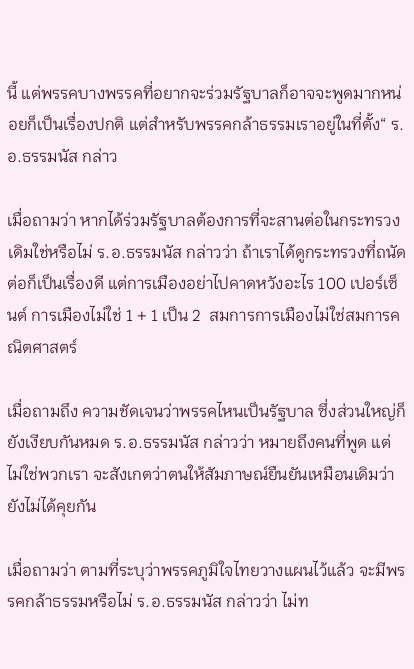นี้ แต่พรรคบางพรรคที่อยากจะร่วมรัฐบาลก็อาจจะพูดมากหน่อยก็เป็นเรื่องปกติ แต่สำหรับพรรคกล้าธรรมเราอยู่ในที่ตั้ง“ ร.อ.ธรรมนัส กล่าว

เมื่อถามว่า หากได้ร่วมรัฐบาลต้องการที่จะสานต่อในกระทรวงเดิมใช่หรือไม่ ร.อ.ธรรมนัส กล่าวว่า ถ้าเราได้ดูกระทรวงที่ถนัดต่อก็เป็นเรื่องดี แต่การเมืองอย่าไปคาดหวังอะไร 100 เปอร์เซ็นต์ การเมืองไม่ใช่ 1 + 1 เป็น 2  สมการการเมืองไม่ใช่สมการคณิตศาสตร์

เมื่อถามถึง ความชัดเจนว่าพรรคไหนเป็นรัฐบาล ซึ่งส่วนใหญ่ก็ยังเงียบกันหมด ร.อ.ธรรมนัส กล่าวว่า หมายถึงคนที่พูด แต่ไม่ใช่พวกเรา จะสังเกตว่าตนให้สัมภาษณ์ยืนยันเหมือนเดิมว่า ยังไม่ได้คุยกัน

เมื่อถามว่า ตามที่ระบุว่าพรรคภูมิใจไทยวางแผนไว้แล้ว จะมีพรรคกล้าธรรมหรือไม่ ร.อ.ธรรมนัส กล่าวว่า ไม่ท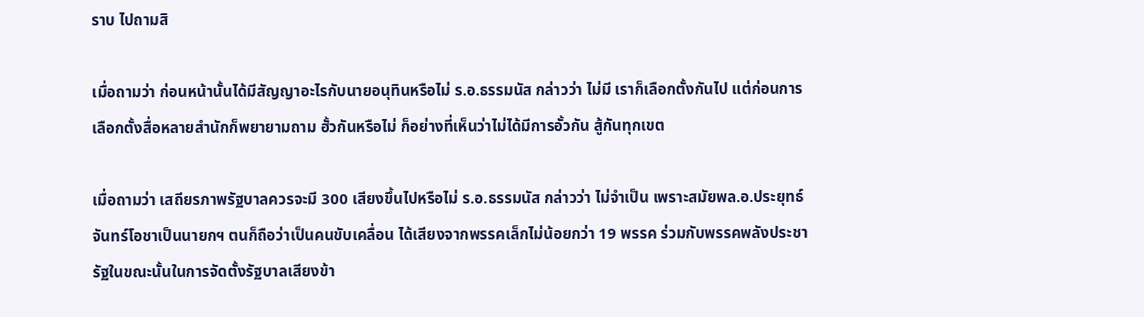ราบ ไปถามสิ

เมื่อถามว่า ก่อนหน้านั้นได้มีสัญญาอะไรกับนายอนุทินหรือไม่ ร.อ.ธรรมนัส กล่าวว่า ไม่มี เราก็เลือกตั้งกันไป แต่ก่อนการเลือกตั้งสื่อหลายสำนักก็พยายามถาม ฮั้วกันหรือไม่ ก็อย่างที่เห็นว่าไม่ได้มีการอั้วกัน สู้กันทุกเขต

เมื่อถามว่า เสถียรภาพรัฐบาลควรจะมี 300 เสียงขึ้นไปหรือไม่ ร.อ.ธรรมนัส กล่าวว่า ไม่จำเป็น เพราะสมัยพล.อ.ประยุทธ์ จันทร์โอชาเป็นนายกฯ ตนก็ถือว่าเป็นคนขับเคลื่อน ได้เสียงจากพรรคเล็กไม่น้อยกว่า 19 พรรค ร่วมกับพรรคพลังประชารัฐในขณะนั้นในการจัดตั้งรัฐบาลเสียงข้า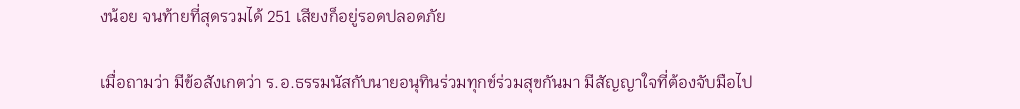งน้อย จนท้ายที่สุดรวมได้ 251 เสียงก็อยู่รอดปลอดภัย

เมื่อถามว่า มีข้อสังเกตว่า ร.อ.ธรรมนัสกับนายอนุทินร่วมทุกข์ร่วมสุขกันมา มีสัญญาใจที่ต้องจับมือไป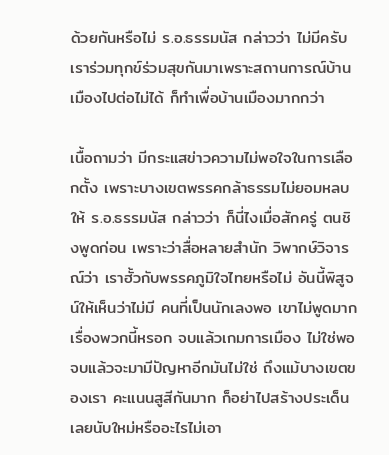ด้วยกันหรือไม่ ร.อ.ธรรมนัส กล่าวว่า ไม่มีครับ เราร่วมทุกข์ร่วมสุขกันมาเพราะสถานการณ์บ้านเมืองไปต่อไม่ได้ ก็ทำเพื่อบ้านเมืองมากกว่า

เนื้อถามว่า มีกระแสข่าวความไม่พอใจในการเลือกตั้ง เพราะบางเขตพรรคกล้าธรรมไม่ยอมหลบให้ ร.อ.ธรรมนัส กล่าวว่า ก็นี่ไงเมื่อสักครู่ ตนชิงพูดก่อน เพราะว่าสื่อหลายสำนัก วิพากษ์วิจารณ์ว่า เราฮั้วกับพรรคภูมิใจไทยหรือไม่ อันนี้พิสูจน์ให้เห็นว่าไม่มี คนที่เป็นนักเลงพอ เขาไม่พูดมากเรื่องพวกนี้หรอก จบแล้วเกมการเมือง ไม่ใช่พอจบแล้วจะมามีปัญหาอีกมันไม่ใช่ ถึงแม้บางเขตของเรา คะแนนสูสีกันมาก ก็อย่าไปสร้างประเด็นเลยนับใหม่หรืออะไรไม่เอา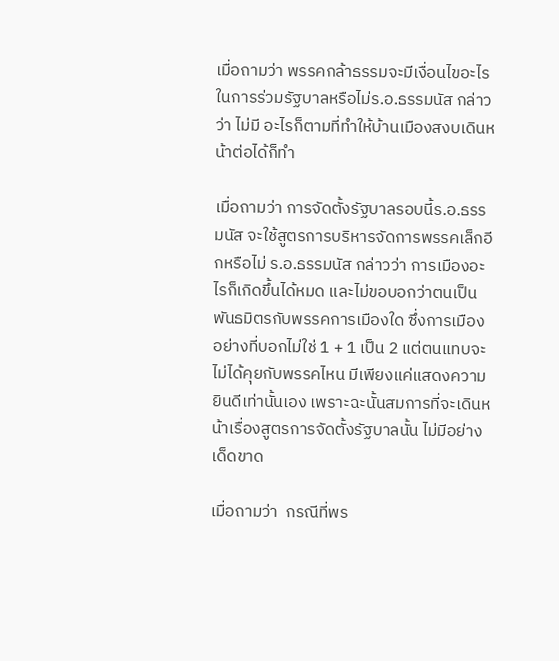เมื่อถามว่า พรรคกล้าธรรมจะมีเงื่อนไขอะไรในการร่วมรัฐบาลหรือไม่ร.อ.ธรรมนัส กล่าวว่า ไม่มี อะไรก็ตามที่ทำให้บ้านเมืองสงบเดินหน้าต่อได้ก็ทำ

เมื่อถามว่า การจัดตั้งรัฐบาลรอบนี้ร.อ.ธรรมนัส จะใช้สูตรการบริหารจัดการพรรคเล็กอีกหรือไม่ ร.อ.ธรรมนัส กล่าวว่า การเมืองอะไรก็เกิดขึ้นได้หมด และไม่ขอบอกว่าตนเป็นพันธมิตรกับพรรคการเมืองใด ซึ่งการเมืองอย่างที่บอกไม่ใช่ 1 + 1 เป็น 2 แต่ตนแทบจะไม่ได้คุยกับพรรคไหน มีเพียงแค่แสดงความยินดีเท่านั้นเอง เพราะฉะนั้นสมการที่จะเดินหน้าเรื่องสูตรการจัดตั้งรัฐบาลนั้น ไม่มีอย่างเด็ดขาด

เมื่อถามว่า  กรณีที่พร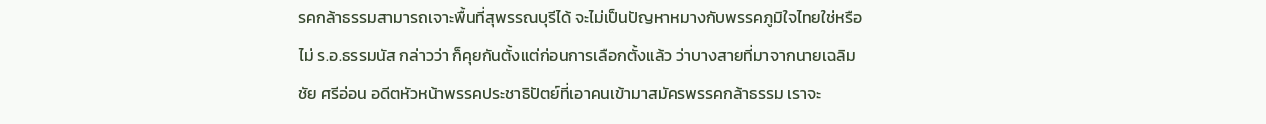รคกล้าธรรมสามารถเจาะพื้นที่สุพรรณบุรีได้ จะไม่เป็นปัญหาหมางกับพรรคภูมิใจไทยใช่หรือไม่ ร.อ.ธรรมนัส กล่าวว่า ก็คุยกันตั้งแต่ก่อนการเลือกตั้งแล้ว ว่าบางสายที่มาจากนายเฉลิมชัย ศรีอ่อน อดีตหัวหน้าพรรคประชาธิปัตย์ที่เอาคนเข้ามาสมัครพรรคกล้าธรรม เราจะ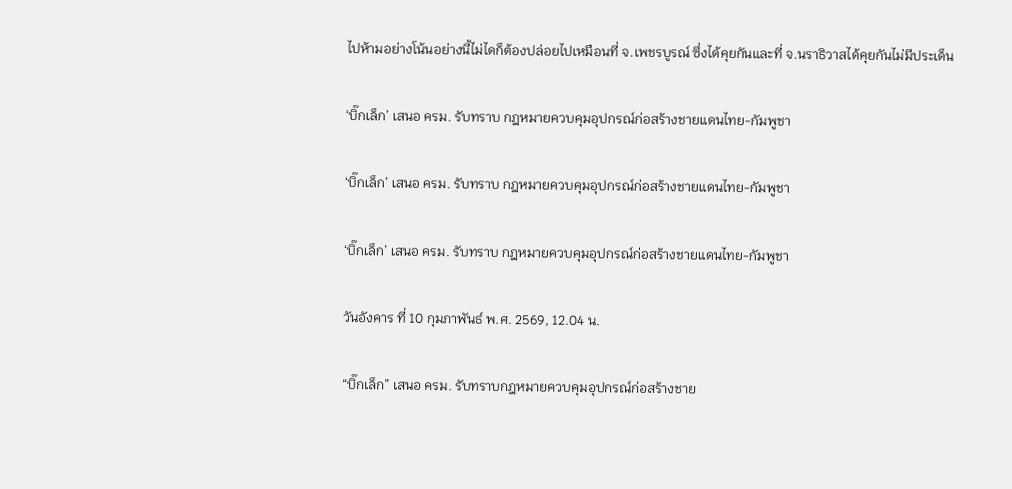ไปห้ามอย่างโน้นอย่างนี้ไม่ไดก็ต้องปล่อยไปเหมือนที่ จ.เพชรบูรณ์ ซึ่งได้คุยกันและที่ จ.นราธิวาสได้คุยกันไม่มีประเด็น

‘บิ๊กเล็ก’ เสนอ ครม. รับทราบ กฎหมายควบคุมอุปกรณ์ก่อสร้างชายแดนไทย-กัมพูชา

‘บิ๊กเล็ก’ เสนอ ครม. รับทราบ กฎหมายควบคุมอุปกรณ์ก่อสร้างชายแดนไทย-กัมพูชา

‘บิ๊กเล็ก’ เสนอ ครม. รับทราบ กฎหมายควบคุมอุปกรณ์ก่อสร้างชายแดนไทย-กัมพูชา

วันอังคาร ที่ 10 กุมภาพันธ์ พ.ศ. 2569, 12.04 น.

“บิ๊กเล็ก” เสนอ ครม. รับทราบกฎหมายควบคุมอุปกรณ์ก่อสร้างชาย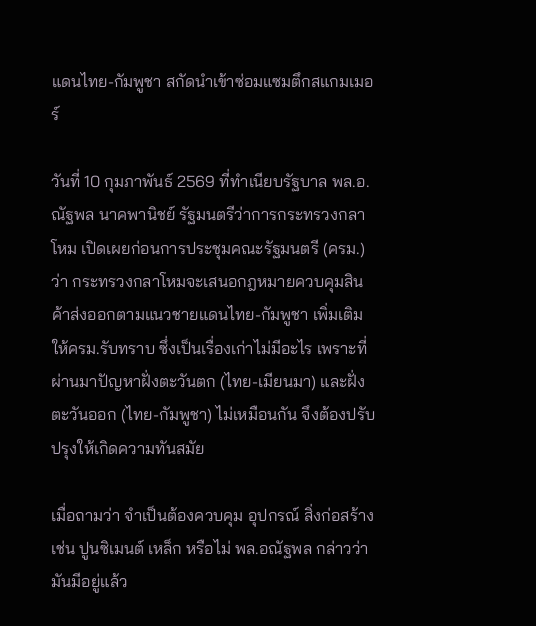แดนไทย-กัมพูชา สกัดนำเข้าซ่อมแซมตึกสแกมเมอร์

วันที่ 10 กุมภาพันธ์ 2569 ที่ทําเนียบรัฐบาล พล.อ.ณัฐพล นาคพานิชย์ รัฐมนตรีว่าการกระทรวงกลาโหม เปิดเผยก่อนการประชุมคณะรัฐมนตรี (ครม.) ว่า กระทรวงกลาโหมจะเสนอกฎหมายควบคุมสินค้าส่งออกตามแนวชายแดนไทย-กัมพูชา เพิ่มเติม ให้ครม.รับทราบ ซึ่งเป็นเรื่องเก่าไม่มีอะไร เพราะที่ผ่านมาปัญหาฝั่งตะวันตก (ไทย-เมียนมา) และฝั่งตะวันออก (ไทย-กัมพูชา) ไม่เหมือนกัน จึงต้องปรับปรุงให้เกิดความทันสมัย

เมื่อถามว่า จำเป็นต้องควบคุม อุปกรณ์ สิ่งก่อสร้าง เช่น ปูนซิเมนต์ เหล็ก หรือไม่ พล.อณัฐพล กล่าวว่า มันมีอยู่แล้ว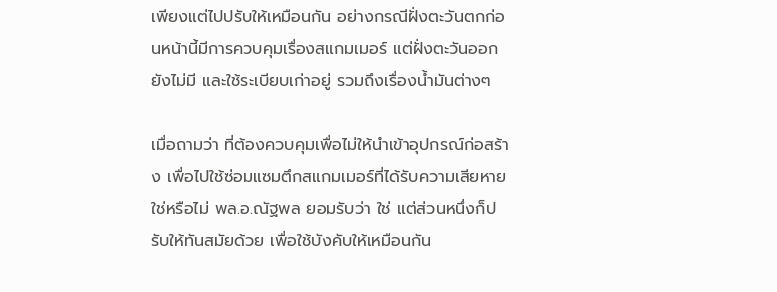เพียงแต่ไปปรับให้เหมือนกัน อย่างกรณีฝั่งตะวันตกก่อนหน้านี้มีการควบคุมเรื่องสแกมเมอร์ แต่ฝั่งตะวันออกยังไม่มี และใช้ระเบียบเก่าอยู่ รวมถึงเรื่องน้ำมันต่างๆ

เมื่อถามว่า ที่ต้องควบคุมเพื่อไม่ให้นำเข้าอุปกรณ์ก่อสร้าง เพื่อไปใช้ซ่อมแซมตึกสแกมเมอร์ที่ได้รับความเสียหายใช่หรือไม่ พล.อ.ณัฐพล ยอมรับว่า ใช่ แต่ส่วนหนึ่งก็ปรับให้ทันสมัยด้วย เพื่อใช้บังคับให้เหมือนกัน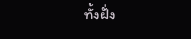ทั้งฝั่ง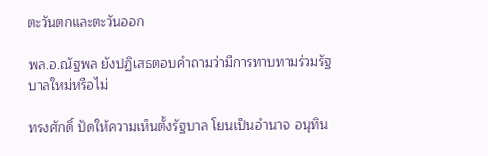ตะวันตกและตะวันออก

พล.อ.ณัฐพล ยังปฏิเสธตอบคำถามว่ามีการทาบทามร่วมรัฐบาลใหม่หรือไม่

ทรงศักดิ์ ปัดให้ความเห็นตั้งรัฐบาล โยนเป็นอำนาจ อนุทิน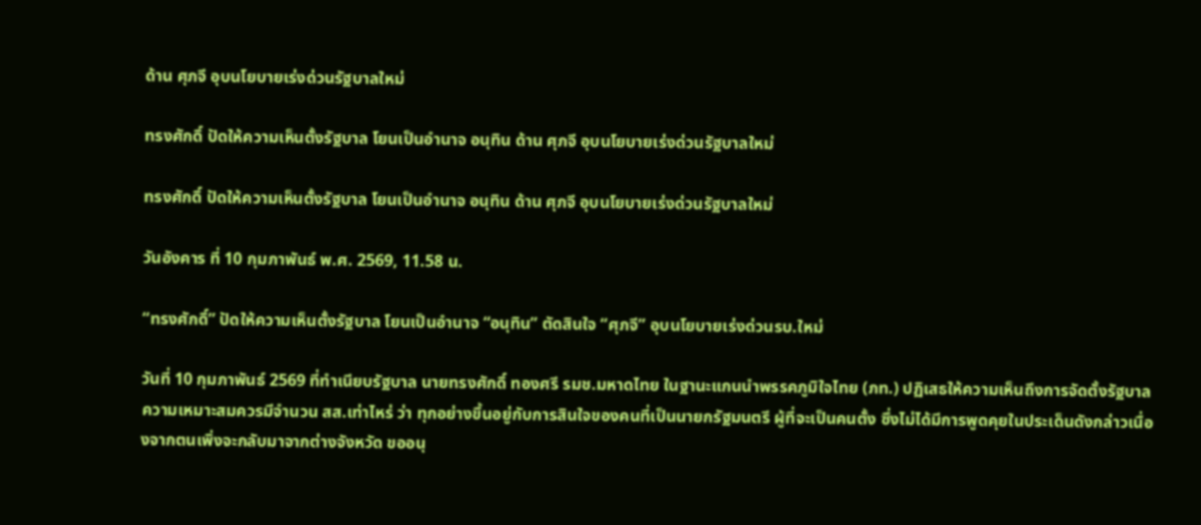ด้าน ศุภจี อุบนโยบายเร่งด่วนรัฐบาลใหม่

ทรงศักดิ์ ปัดให้ความเห็นตั้งรัฐบาล โยนเป็นอำนาจ อนุทิน ด้าน ศุภจี อุบนโยบายเร่งด่วนรัฐบาลใหม่

ทรงศักดิ์ ปัดให้ความเห็นตั้งรัฐบาล โยนเป็นอำนาจ อนุทิน ด้าน ศุภจี อุบนโยบายเร่งด่วนรัฐบาลใหม่

วันอังคาร ที่ 10 กุมภาพันธ์ พ.ศ. 2569, 11.58 น.

“ทรงศักดิ์” ปัดให้ความเห็นตั้งรัฐบาล โยนเป็นอำนาจ “อนุทิน” ตัดสินใจ “ศุภจี” อุบนโยบายเร่งด่วนรบ.ใหม่

วันที่ 10 กุมภาพันธ์ 2569 ที่ทำเนียบรัฐบาล นายทรงศักดิ์ ทองศรี รมช.มหาดไทย ในฐานะแกนนำพรรคภูมิใจไทย (ภท.) ปฏิเสธให้ความเห็นถึงการจัดตั้งรัฐบาล ความเหมาะสมควรมีจำนวน สส.เท่าไหร่ ว่า ทุกอย่างขึ้นอยู่กับการสินใจของคนที่เป็นนายกรัฐมนตรี ผู้ที่จะเป็นคนตั้ง ซึ่งไม่ได้มีการพูดคุยในประเด็นดังกล่าวเนื่องจากตนเพิ่งจะกลับมาจากต่างจังหวัด ขออนุ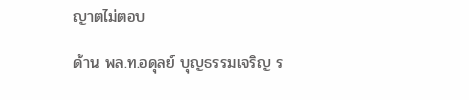ญาตไม่ตอบ

ด้าน พล.ท.อดุลย์ บุญธรรมเจริญ ร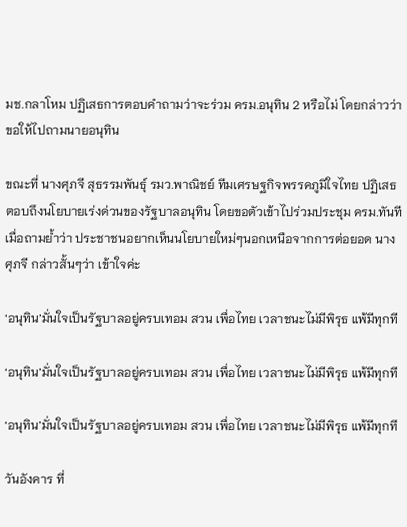มช.กลาโหม ปฏิเสธการตอบคำถามว่าจะร่วม ครม.อนุทิน 2 หรือไม่ โดยกล่าวว่า ขอให้ไปถามนายอนุทิน

ขณะที่ นางศุภจี สุธรรมพันธุ์ รมว.พาณิชย์ ทีมเศรษฐกิจพรรคภูมิใจไทย ปฏิเสธตอบถึงนโยบายเร่งด่วนของรัฐบาลอนุทิน โดยขอตัวเข้าไปร่วมประชุม ครม.ทันที เมื่อถามย้ำว่า ประชาชนอยากเห็นนโยบายใหม่ๆนอกเหนือจากการต่อยอด นางศุภจี กล่าวสั้นๆว่า เข้าใจค่ะ

‘อนุทิน’มั่นใจเป็นรัฐบาลอยู่ครบเทอม สวน เพื่อไทย เวลาชนะไม่มีพิรุธ แพ้มีทุกที

‘อนุทิน’มั่นใจเป็นรัฐบาลอยู่ครบเทอม สวน เพื่อไทย เวลาชนะไม่มีพิรุธ แพ้มีทุกที

‘อนุทิน’มั่นใจเป็นรัฐบาลอยู่ครบเทอม สวน เพื่อไทย เวลาชนะไม่มีพิรุธ แพ้มีทุกที

วันอังคาร ที่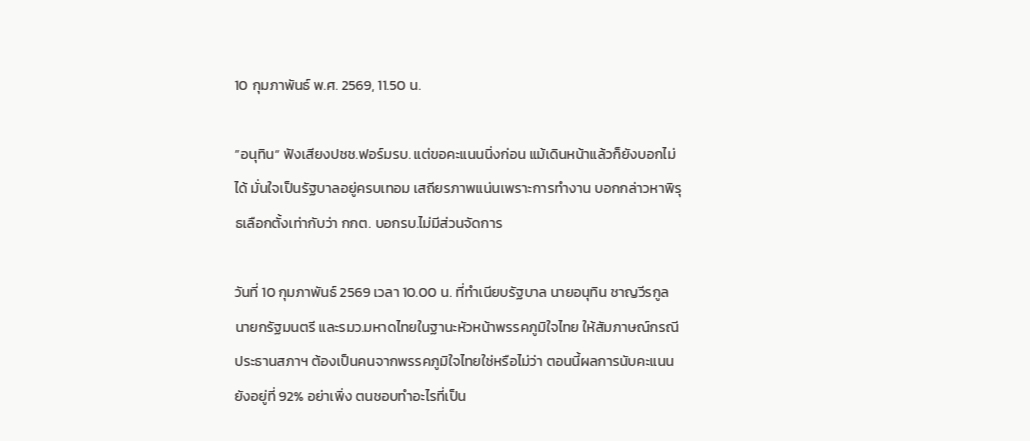10 กุมภาพันธ์ พ.ศ. 2569, 11.50 น.

”อนุทิน“ ฟังเสียงปชช.ฟอร์มรบ. แต่ขอคะแนนนิ่งก่อน แม้เดินหน้าแล้วก็ยังบอกไม่ได้ มั่นใจเป็นรัฐบาลอยู่ครบเทอม เสถียรภาพแน่นเพราะการทำงาน บอกกล่าวหาพิรุธเลือกตั้งเท่ากับว่า กกต. บอกรบ.ไม่มีส่วนจัดการ

วันที่ 10 กุมภาพันธ์ 2569 เวลา 10.00 น. ที่ทำเนียบรัฐบาล นายอนุทิน ชาญวีรกูล นายกรัฐมนตรี และรมว.มหาดไทยในฐานะหัวหน้าพรรคภูมิใจไทย ให้สัมภาษณ์กรณีประธานสภาฯ ต้องเป็นคนจากพรรคภูมิใจไทยใช่หรือไม่ว่า ตอนนี้ผลการนับคะแนนยังอยู่ที่ 92% อย่าเพิ่ง ตนชอบทำอะไรที่เป็น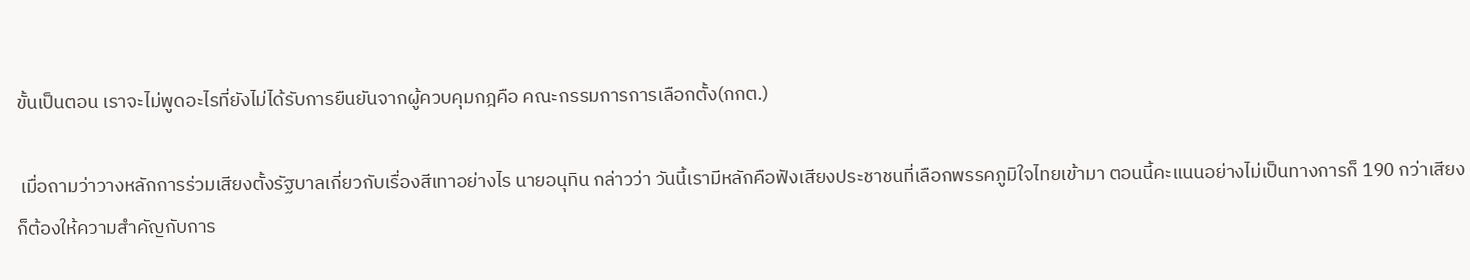ขั้นเป็นตอน เราจะไม่พูดอะไรที่ยังไม่ได้รับการยืนยันจากผู้ควบคุมกฎคือ คณะกรรมการการเลือกตั้ง(กกต.)

 เมื่อถามว่าวางหลักการร่วมเสียงตั้งรัฐบาลเกี่ยวกับเรื่องสีเทาอย่างไร นายอนุทิน กล่าวว่า วันนี้เรามีหลักคือฟังเสียงประชาชนที่เลือกพรรคภูมิใจไทยเข้ามา ตอนนี้คะแนนอย่างไม่เป็นทางการก็ 190 กว่าเสียง ก็ต้องให้ความสำคัญกับการ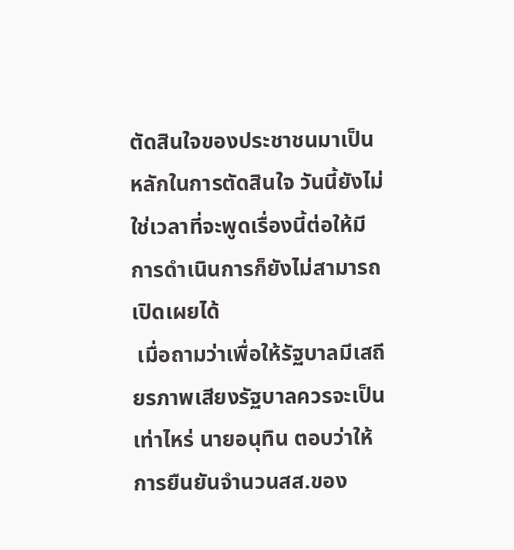ตัดสินใจของประชาชนมาเป็นหลักในการตัดสินใจ วันนี้ยังไม่ใช่เวลาที่จะพูดเรื่องนี้ต่อให้มีการดำเนินการก็ยังไม่สามารถเปิดเผยได้
 เมื่อถามว่าเพื่อให้รัฐบาลมีเสถียรภาพเสียงรัฐบาลควรจะเป็นเท่าไหร่ นายอนุทิน ตอบว่าให้การยืนยันจำนวนสส.ของ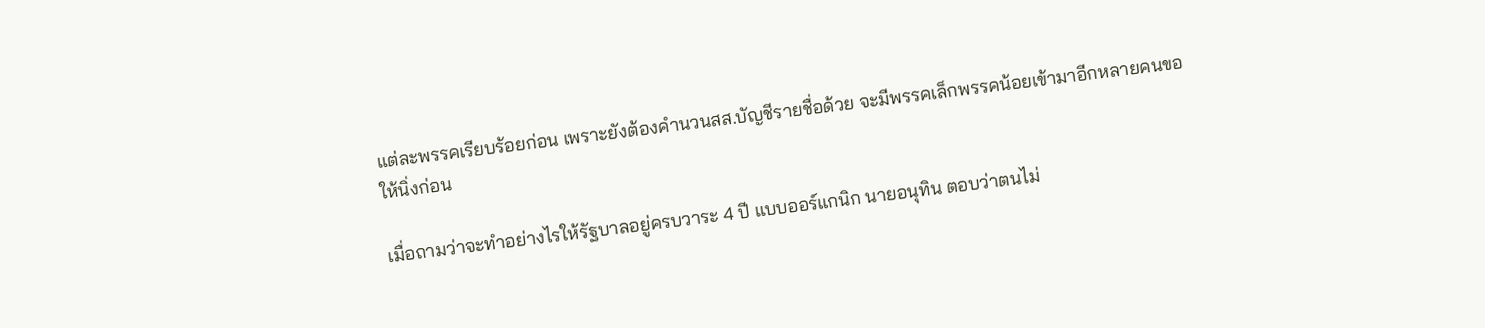แต่ละพรรคเรียบร้อยก่อน เพราะยังต้องคำนวนสส.บัญชีรายชื่อด้วย จะมีพรรคเล็กพรรคน้อยเข้ามาอีกหลายคนขอให้นิ่งก่อน

เมื่อถามว่าจะทำอย่างไรให้รัฐบาลอยู่ครบวาระ 4 ปี แบบออร์แกนิก นายอนุทิน ตอบว่าตนไม่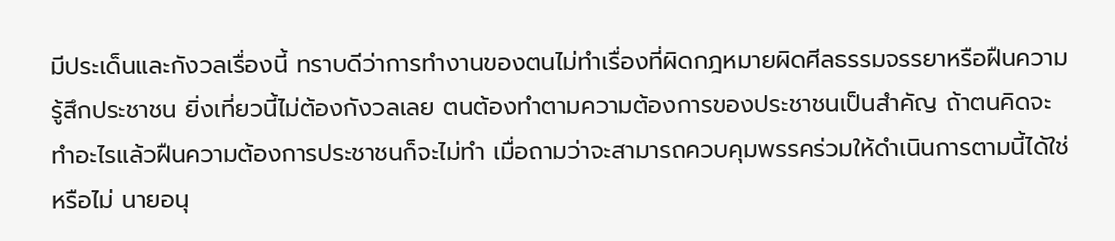มีประเด็นและกังวลเรื่องนี้ ทราบดีว่าการทำงานของตนไม่ทำเรื่องที่ผิดกฎหมายผิดศีลธรรมจรรยาหรือฝืนความรู้สึกประชาชน ยิ่งเที่ยวนี้ไม่ต้องกังวลเลย ตนต้องทำตามความต้องการของประชาชนเป็นสำคัญ ถ้าตนคิดจะทำอะไรแล้วฝืนความต้องการประชาชนก็จะไม่ทำ เมื่อถามว่าจะสามารถควบคุมพรรคร่วมให้ดำเนินการตามนี้ได้ใช่หรือไม่ นายอนุ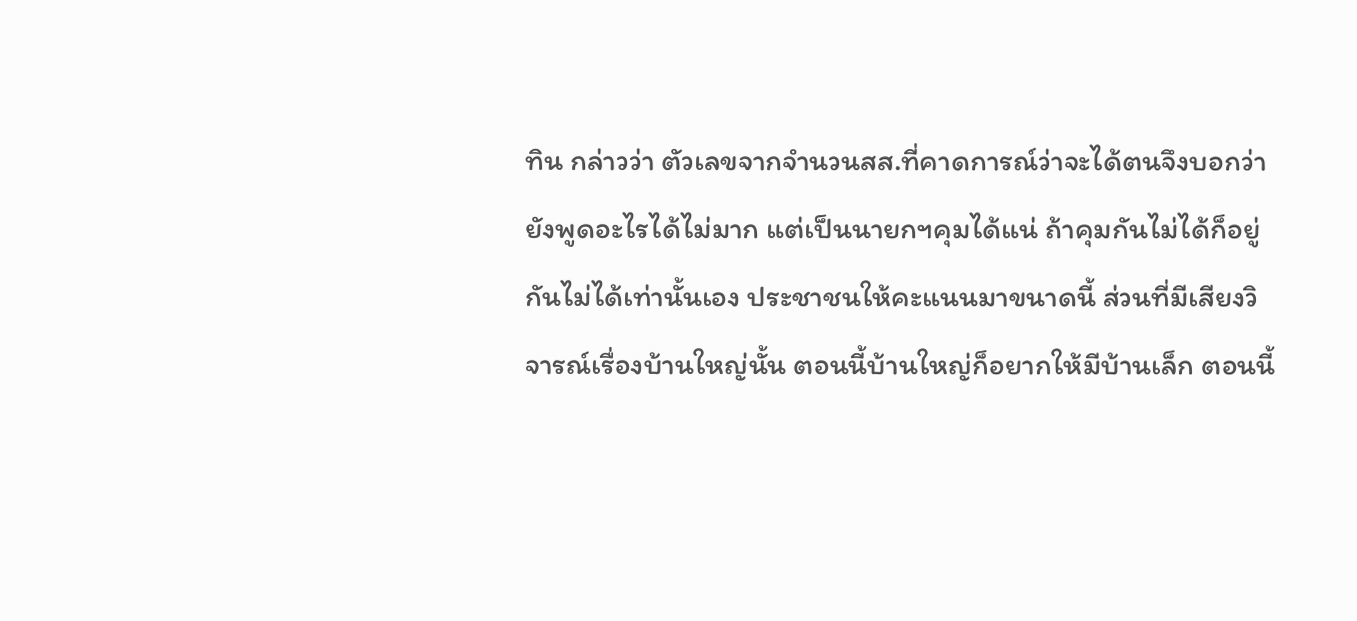ทิน กล่าวว่า ตัวเลขจากจำนวนสส.ที่คาดการณ์ว่าจะได้ตนจึงบอกว่ายังพูดอะไรได้ไม่มาก แต่เป็นนายกฯคุมได้แน่ ถ้าคุมกันไม่ได้ก็อยู่กันไม่ได้เท่านั้นเอง ประชาชนให้คะแนนมาขนาดนี้ ส่วนที่มีเสียงวิจารณ์เรื่องบ้านใหญ่นั้น ตอนนี้บ้านใหญ่ก็อยากให้มีบ้านเล็ก ตอนนี้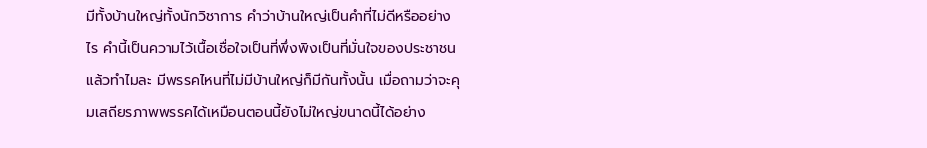มีทั้งบ้านใหญ่ทั้งนักวิชาการ คำว่าบ้านใหญ่เป็นคำที่ไม่ดีหรืออย่างไร คำนี้เป็นความไว้เนื้อเชื่อใจเป็นที่พึ่งพิงเป็นที่มั่นใจของประชาชนแล้วทำไมละ มีพรรคไหนที่ไม่มีบ้านใหญ่ก็มีกันทั้งนั้น เมื่อถามว่าจะคุมเสถียรภาพพรรคได้เหมือนตอนนี้ยังไม่ใหญ่ขนาดนี้ได้อย่าง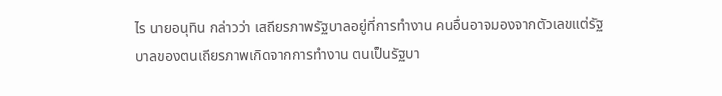ไร นายอนุทิน กล่าวว่า เสถียรภาพรัฐบาลอยู่ที่การทำงาน คนอื่นอาจมองจากตัวเลขแต่รัฐบาลของตนเถียรภาพเกิดจากการทำงาน ตนเป็นรัฐบา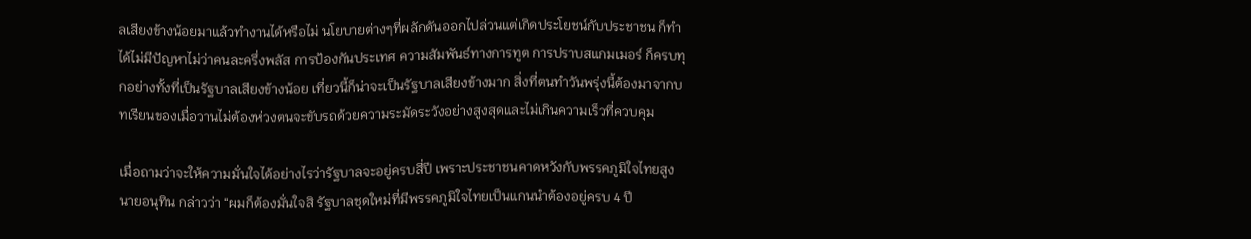ลเสียงข้างน้อยมาแล้วทำงานได้หรือไม่ นโยบายต่างๆที่ผลักดันออกไปล่วนแต่เกิดประโยชน์กับประชาชน ก็ทำได้ไม่มีปัญหาไม่ว่าคนละครึ่งพลัส การป้องกันประเทศ ความสัมพันธ์ทางการทูต การปราบสแกมเมอร์ ก็ครบทุกอย่างทั้งที่เป็นรัฐบาลเสียงข้างน้อย เที่ยวนี้ก็น่าจะเป็นรัฐบาลเสียงข้างมาก สิ่งที่ตนทำวันพรุ่งนี้ต้องมาจากบทเรียนของเมื่อวานไม่ต้องห่วงตนจะขับรถด้วยความระมัดระวังอย่างสูงสุดและไม่เกินความเร็วที่ควบคุม

เมื่อถามว่าจะให้ความมั่นใจได้อย่างไรว่ารัฐบาลจะอยู่ครบสี่ปี เพราะประชาชนคาดหวังกับพรรคภูมิใจไทยสูง นายอนุทิน กล่าวว่า “ผมก็ต้องมั่นใจสิ รัฐบาลชุดใหม่ที่มีพรรคภูมิใจไทยเป็นแกนนำต้องอยู่ครบ 4 ปี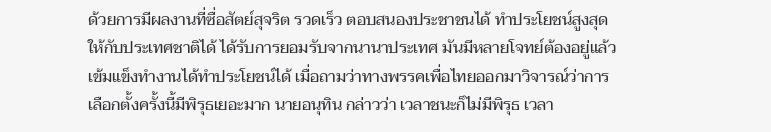ด้วยการมีผลงานที่ซื่อสัตย์สุจริต รวดเร็ว ตอบสนองประชาชนได้ ทำประโยชน์สูงสุดให้กับประเทศชาติได้ ได้รับการยอมรับจากนานาประเทศ มันมีหลายโจทย์ต้องอยู่แล้วเข้มแข็งทำงานได้ทำประโยชน์ได้ เมื่อถามว่าทางพรรคเพื่อไทยออกมาวิจารณ์ว่าการเลือกตั้งครั้งนี้มีพิรุธเยอะมาก นายอนุทิน กล่าวว่า เวลาชนะก็ไม่มีพิรุธ เวลา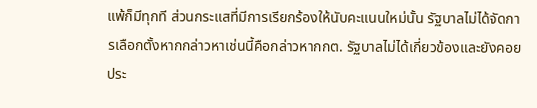แพ้ก็มีทุกที ส่วนกระแสที่มีการเรียกร้องให้นับคะแนนใหม่นั้น รัฐบาลไม่ได้จัดการเลือกตั้งหากกล่าวหาเช่นนี้คือกล่าวหากกต. รัฐบาลไม่ได้เกี่ยวข้องและยังคอยประ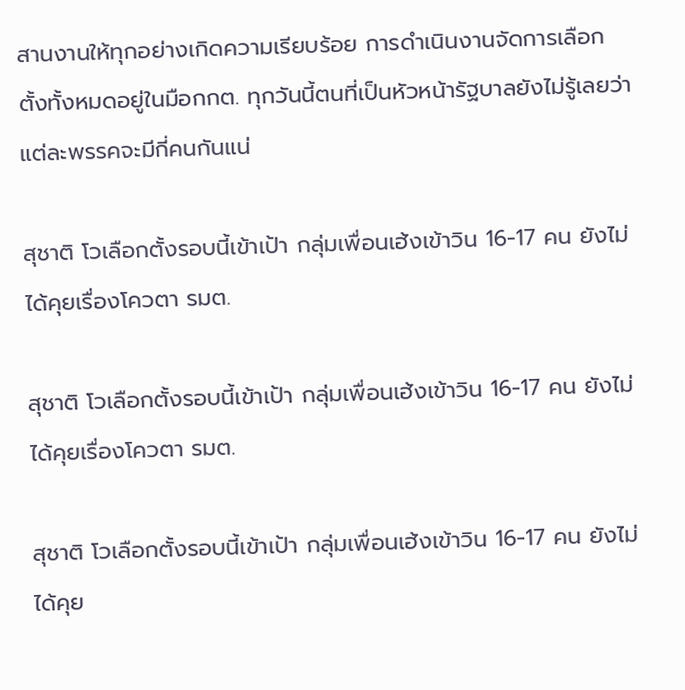สานงานให้ทุกอย่างเกิดความเรียบร้อย การดำเนินงานจัดการเลือกตั้งทั้งหมดอยู่ในมือกกต. ทุกวันนี้ตนที่เป็นหัวหน้ารัฐบาลยังไม่รู้เลยว่าแต่ละพรรคจะมีกี่คนกันแน่

สุชาติ โวเลือกตั้งรอบนี้เข้าเป้า กลุ่มเพื่อนเฮ้งเข้าวิน 16-17 คน ยังไม่ได้คุยเรื่องโควตา รมต.

สุชาติ โวเลือกตั้งรอบนี้เข้าเป้า กลุ่มเพื่อนเฮ้งเข้าวิน 16-17 คน ยังไม่ได้คุยเรื่องโควตา รมต.

สุชาติ โวเลือกตั้งรอบนี้เข้าเป้า กลุ่มเพื่อนเฮ้งเข้าวิน 16-17 คน ยังไม่ได้คุย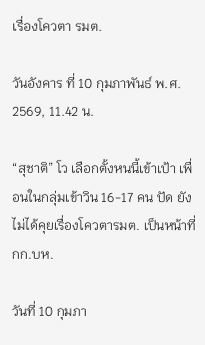เรื่องโควตา รมต.

วันอังคาร ที่ 10 กุมภาพันธ์ พ.ศ. 2569, 11.42 น.

“สุชาติ” โว เลือกตั้งหนนี้เข้าเป้า เพื่อนในกลุ่มเข้าวิน 16-17 คน ปัด ยังไม่ได้คุยเรื่องโควตารมต. เป็นหน้าที่ กก.บห.

วันที่ 10 กุมภา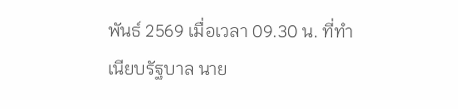พันธ์ 2569 เมื่อเวลา 09.30 น. ที่ทำเนียบรัฐบาล นาย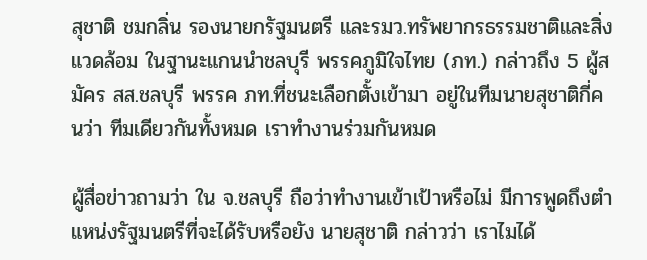สุชาติ ชมกลิ่น รองนายกรัฐมนตรี และรมว.ทรัพยากรธรรมชาติและสิ่งแวดล้อม ในฐานะแกนนำชลบุรี พรรคภูมิใจไทย (ภท.) กล่าวถึง 5 ผู้สมัคร สส.ชลบุรี พรรค ภท.ที่ชนะเลือกตั้งเข้ามา อยู่ในทีมนายสุชาติกี่คนว่า ทีมเดียวกันทั้งหมด เราทำงานร่วมกันหมด

ผู้สื่อข่าวถามว่า ใน จ.ชลบุรี ถือว่าทำงานเข้าเป้าหรือไม่ มีการพูดถึงตำแหน่งรัฐมนตรีที่จะได้รับหรือยัง นายสุชาติ กล่าวว่า เราไมได้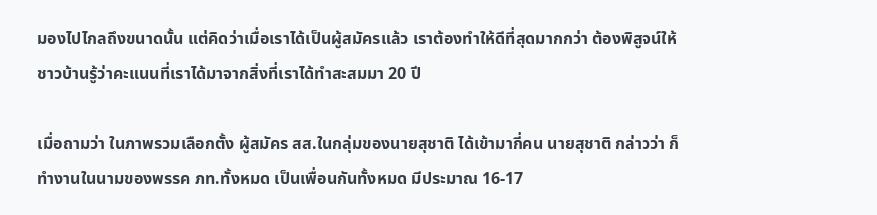มองไปไกลถึงขนาดนั้น แต่คิดว่าเมื่อเราได้เป็นผู้สมัครแล้ว เราต้องทำให้ดีที่สุดมากกว่า ต้องพิสูจน์ให้ชาวบ้านรู้ว่าคะแนนที่เราได้มาจากสิ่งที่เราได้ทำสะสมมา 20 ปี

เมื่อถามว่า ในภาพรวมเลือกตั้ง ผู้สมัคร สส.ในกลุ่มของนายสุชาติ ได้เข้ามากี่คน นายสุชาติ กล่าวว่า ก็ทำงานในนามของพรรค ภท.ทั้งหมด เป็นเพื่อนกันทั้งหมด มีประมาณ 16-17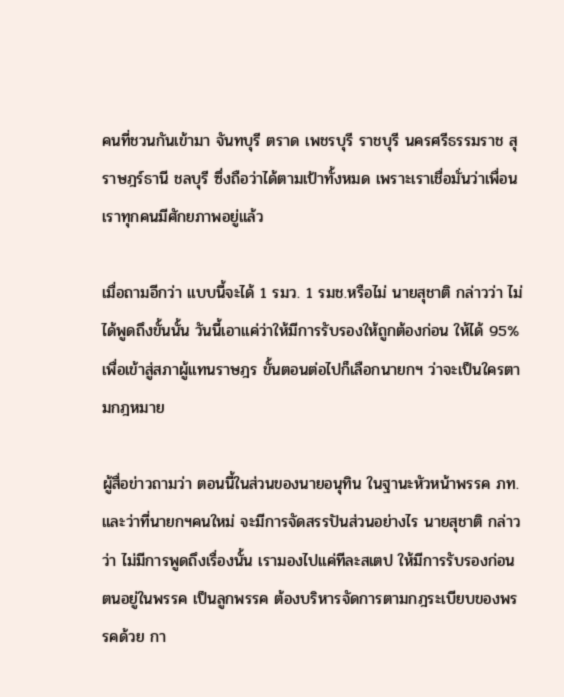คนที่ชวนกันเข้ามา จันทบุรี ตราด เพชรบุรี ราชบุรี นครศรีธรรมราช สุราษฎร์ธานี ชลบุรี ซึ่งถือว่าได้ตามเป้าทั้งหมด เพราะเราเชื่อมั่นว่าเพื่อนเราทุกคนมีศักยภาพอยู่แล้ว

เมื่อถามอีกว่า แบบนี้จะได้ 1 รมว. 1 รมช.หรือไม่ นายสุชาติ กล่าวว่า ไม่ได้พูดถึงขั้นนั้น วันนี้เอาแค่ว่าให้มีการรับรองให้ถูกต้องก่อน ให้ได้ 95% เพื่อเข้าสู่สภาผู้แทนราษฎร ขั้นตอนต่อไปก็เลือกนายกฯ ว่าจะเป็นใครตามกฎหมาย

ผู้สื่อข่าวถามว่า ตอนนี้ในส่วนของนายอนุทิน ในฐานะหัวหน้าพรรค ภท.และว่าที่นายกฯคนใหม่ จะมีการจัดสรรปันส่วนอย่างไร นายสุชาติ กล่าวว่า ไม่มีการพูดถึงเรื่องนั้น เรามองไปแค่ทีละสเตป ให้มีการรับรองก่อน ตนอยู่ในพรรค เป็นลูกพรรค ต้องบริหารจัดการตามกฎระเบียบของพรรคด้วย กา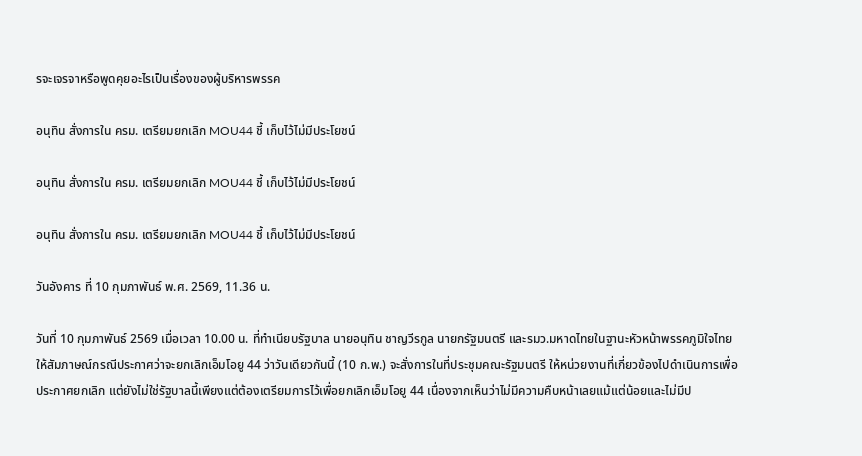รจะเจรจาหรือพูดคุยอะไรเป็นเรื่องของผู้บริหารพรรค

อนุทิน สั่งการใน ครม. เตรียมยกเลิก MOU44 ชี้ เก็บไว้ไม่มีประโยชน์

อนุทิน สั่งการใน ครม. เตรียมยกเลิก MOU44 ชี้ เก็บไว้ไม่มีประโยชน์

อนุทิน สั่งการใน ครม. เตรียมยกเลิก MOU44 ชี้ เก็บไว้ไม่มีประโยชน์

วันอังคาร ที่ 10 กุมภาพันธ์ พ.ศ. 2569, 11.36 น.

วันที่ 10 กุมภาพันธ์ 2569 เมื่อเวลา 10.00 น. ที่ทำเนียบรัฐบาล นายอนุทิน ชาญวีรกูล นายกรัฐมนตรี และรมว.มหาดไทยในฐานะหัวหน้าพรรคภูมิใจไทย ให้สัมภาษณ์กรณีประกาศว่าจะยกเลิกเอ็มโอยู 44 ว่าวันเดียวกันนี้ (10 ก.พ.) จะสั่งการในที่ประชุมคณะรัฐมนตรี ให้หน่วยงานที่เกี่ยวข้องไปดำเนินการเพื่อประกาศยกเลิก แต่ยังไม่ใช่รัฐบาลนี้เพียงแต่ต้องเตรียมการไว้เพื่อยกเลิกเอ็มโอยู 44 เนื่องจากเห็นว่าไม่มีความคืบหน้าเลยแม้แต่น้อยและไม่มีป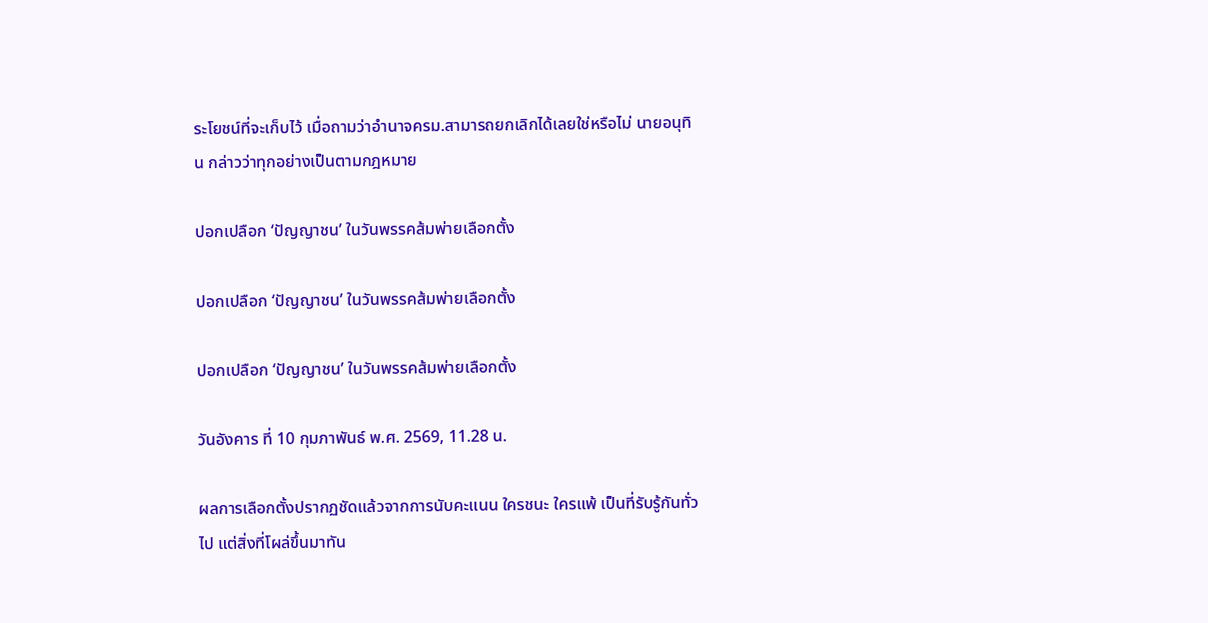ระโยชน์ที่จะเก็บไว้ เมื่อถามว่าอำนาจครม.สามารถยกเลิกได้เลยใช่หรือไม่ นายอนุทิน กล่าวว่าทุกอย่างเป็นตามกฎหมาย

ปอกเปลือก ‘ปัญญาชน’ ในวันพรรคส้มพ่ายเลือกตั้ง

ปอกเปลือก ‘ปัญญาชน’ ในวันพรรคส้มพ่ายเลือกตั้ง

ปอกเปลือก ‘ปัญญาชน’ ในวันพรรคส้มพ่ายเลือกตั้ง

วันอังคาร ที่ 10 กุมภาพันธ์ พ.ศ. 2569, 11.28 น.

ผลการเลือกตั้งปรากฏชัดแล้วจากการนับคะแนน ใครชนะ ใครแพ้ เป็นที่รับรู้กันทั่วไป แต่สิ่งที่โผล่ขึ้นมาทัน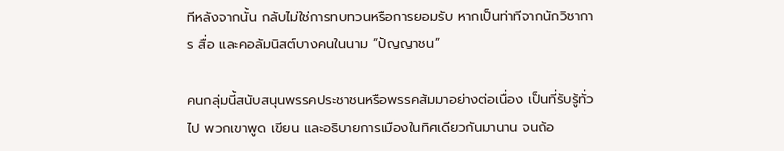ทีหลังจากนั้น กลับไม่ใช่การทบทวนหรือการยอมรับ หากเป็นท่าทีจากนักวิชาการ สื่อ และคอลัมนิสต์บางคนในนาม “ปัญญาชน”

คนกลุ่มนี้สนับสนุนพรรคประชาชนหรือพรรคส้มมาอย่างต่อเนื่อง เป็นที่รับรู้ทั่วไป พวกเขาพูด เขียน และอธิบายการเมืองในทิศเดียวกันมานาน จนถ้อ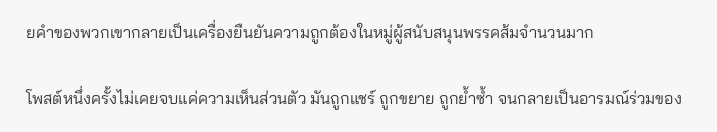ยคำของพวกเขากลายเป็นเครื่องยืนยันความถูกต้องในหมู่ผู้สนับสนุนพรรคส้มจำนวนมาก

โพสต์หนึ่งครั้งไม่เคยจบแค่ความเห็นส่วนตัว มันถูกแชร์ ถูกขยาย ถูกย้ำซ้ำ จนกลายเป็นอารมณ์ร่วมของ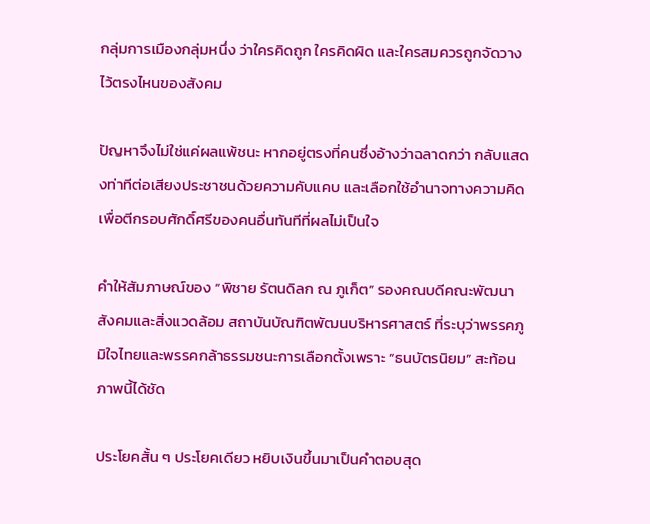กลุ่มการเมืองกลุ่มหนึ่ง ว่าใครคิดถูก ใครคิดผิด และใครสมควรถูกจัดวางไว้ตรงไหนของสังคม

ปัญหาจึงไม่ใช่แค่ผลแพ้ชนะ หากอยู่ตรงที่คนซึ่งอ้างว่าฉลาดกว่า กลับแสดงท่าทีต่อเสียงประชาชนด้วยความคับแคบ และเลือกใช้อำนาจทางความคิดเพื่อตีกรอบศักดิ์ศรีของคนอื่นทันทีที่ผลไม่เป็นใจ

คำให้สัมภาษณ์ของ “พิชาย รัตนดิลก ณ ภูเก็ต” รองคณบดีคณะพัฒนาสังคมและสิ่งแวดล้อม สถาบันบัณฑิตพัฒนบริหารศาสตร์ ที่ระบุว่าพรรคภูมิใจไทยและพรรคกล้าธรรมชนะการเลือกตั้งเพราะ “ธนบัตรนิยม” สะท้อนภาพนี้ได้ชัด

ประโยคสั้น ๆ ประโยคเดียว หยิบเงินขึ้นมาเป็นคำตอบสุด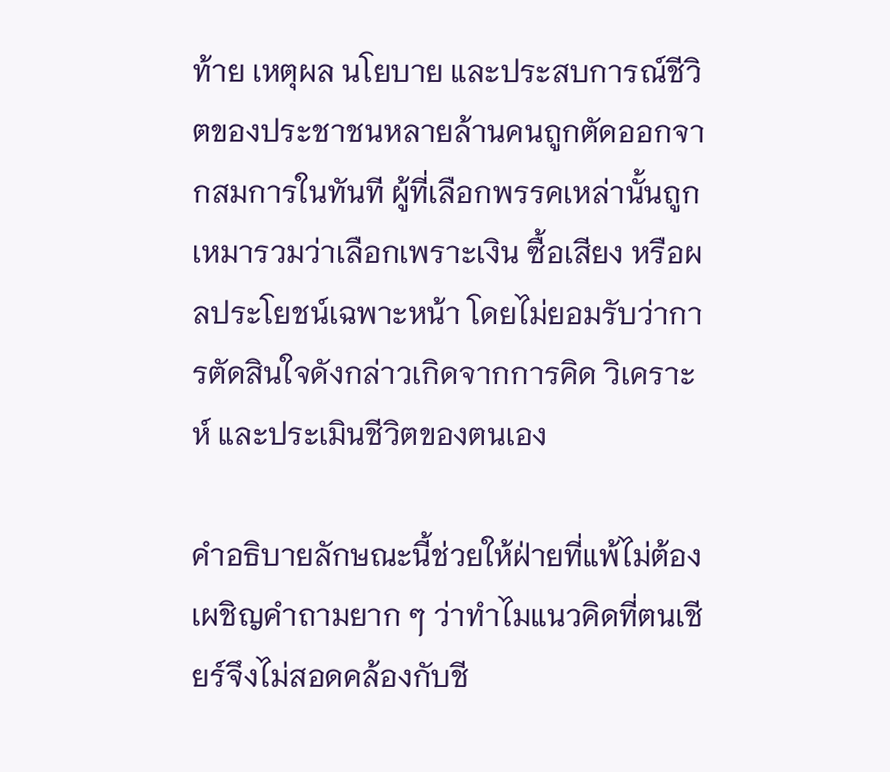ท้าย เหตุผล นโยบาย และประสบการณ์ชีวิตของประชาชนหลายล้านคนถูกตัดออกจากสมการในทันที ผู้ที่เลือกพรรคเหล่านั้นถูกเหมารวมว่าเลือกเพราะเงิน ซื้อเสียง หรือผลประโยชน์เฉพาะหน้า โดยไม่ยอมรับว่าการตัดสินใจดังกล่าวเกิดจากการคิด วิเคราะห์ และประเมินชีวิตของตนเอง

คำอธิบายลักษณะนี้ช่วยให้ฝ่ายที่แพ้ไม่ต้องเผชิญคำถามยาก ๆ ว่าทำไมแนวคิดที่ตนเชียร์จึงไม่สอดคล้องกับชี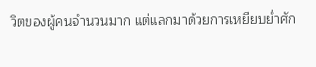วิตของผู้คนจำนวนมาก แต่แลกมาด้วยการเหยียบย่ำศัก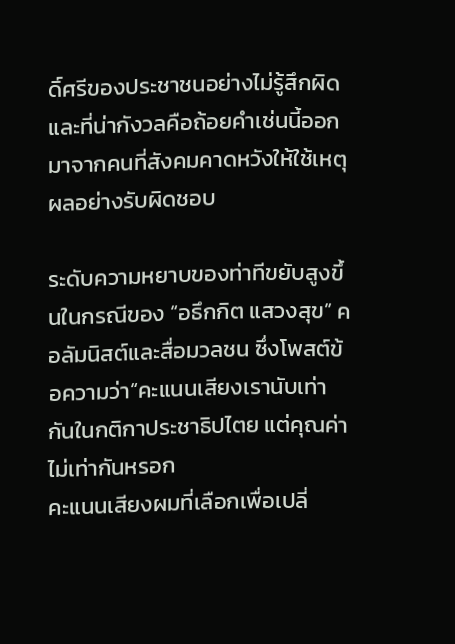ดิ์ศรีของประชาชนอย่างไม่รู้สึกผิด และที่น่ากังวลคือถ้อยคำเช่นนี้ออกมาจากคนที่สังคมคาดหวังให้ใช้เหตุผลอย่างรับผิดชอบ

ระดับความหยาบของท่าทีขยับสูงขึ้นในกรณีของ “อธึกกิต แสวงสุข” คอลัมนิสต์และสื่อมวลชน ซึ่งโพสต์ข้อความว่า“คะแนนเสียงเรานับเท่ากันในกติกาประชาธิปไตย แต่คุณค่าไม่เท่ากันหรอก
คะแนนเสียงผมที่เลือกเพื่อเปลี่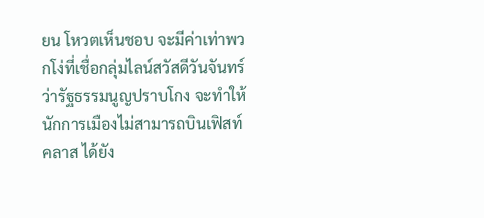ยน โหวตเห็นชอบ จะมีค่าเท่าพวกโง่ที่เชื่อกลุ่มไลน์สวัสดีวันจันทร์ ว่ารัฐธรรมนูญปราบโกง จะทำให้นักการเมืองไม่สามารถบินเฟิสท์คลาส ได้ยัง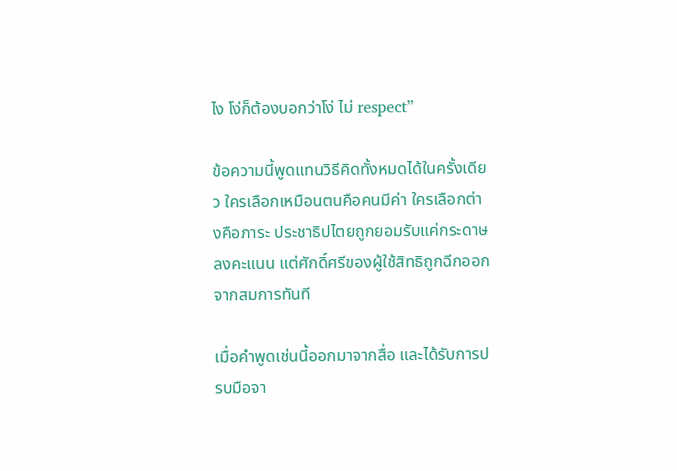ไง โง่ก็ต้องบอกว่าโง่ ไม่ respect”

ข้อความนี้พูดแทนวิธีคิดทั้งหมดได้ในครั้งเดียว ใครเลือกเหมือนตนคือคนมีค่า ใครเลือกต่างคือภาระ ประชาธิปไตยถูกยอมรับแค่กระดาษลงคะแนน แต่ศักดิ์ศรีของผู้ใช้สิทธิถูกฉีกออกจากสมการทันที

เมื่อคำพูดเช่นนี้ออกมาจากสื่อ และได้รับการปรบมือจา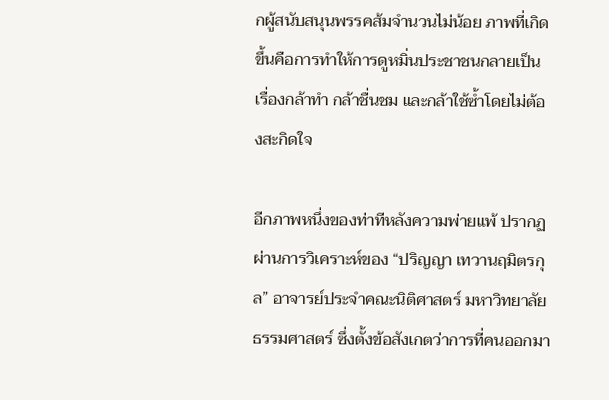กผู้สนับสนุนพรรคส้มจำนวนไม่น้อย ภาพที่เกิดขึ้นคือการทำให้การดูหมิ่นประชาชนกลายเป็นเรื่องกล้าทำ กล้าชื่นชม และกล้าใช้ซ้ำโดยไม่ต้องสะกิดใจ

อีกภาพหนึ่งของท่าทีหลังความพ่ายแพ้ ปรากฏผ่านการวิเคราะห์ของ “ปริญญา เทวานฤมิตรกุล” อาจารย์ประจำคณะนิติศาสตร์ มหาวิทยาลัยธรรมศาสตร์ ซึ่งตั้งข้อสังเกตว่าการที่คนออกมา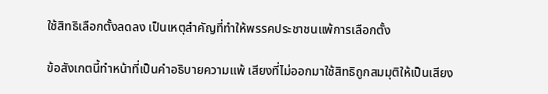ใช้สิทธิเลือกตั้งลดลง เป็นเหตุสำคัญที่ทำให้พรรคประชาชนแพ้การเลือกตั้ง

ข้อสังเกตนี้ทำหน้าที่เป็นคำอธิบายความแพ้ เสียงที่ไม่ออกมาใช้สิทธิถูกสมมุติให้เป็นเสียง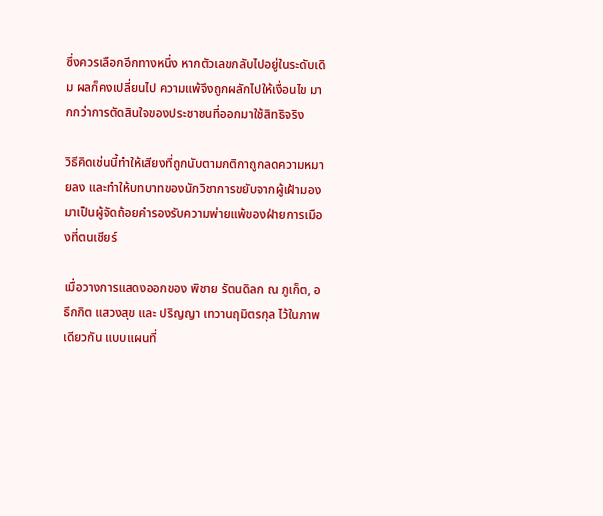ซึ่งควรเลือกอีกทางหนึ่ง หากตัวเลขกลับไปอยู่ในระดับเดิม ผลก็คงเปลี่ยนไป ความแพ้จึงถูกผลักไปให้เงื่อนไข มากกว่าการตัดสินใจของประชาชนที่ออกมาใช้สิทธิจริง

วิธีคิดเช่นนี้ทำให้เสียงที่ถูกนับตามกติกาถูกลดความหมายลง และทำให้บทบาทของนักวิชาการขยับจากผู้เฝ้ามอง มาเป็นผู้จัดถ้อยคำรองรับความพ่ายแพ้ของฝ่ายการเมืองที่ตนเชียร์

เมื่อวางการแสดงออกของ พิชาย รัตนดิลก ณ ภูเก็ต, อธึกกิต แสวงสุข และ ปริญญา เทวานฤมิตรกุล ไว้ในภาพเดียวกัน แบบแผนที่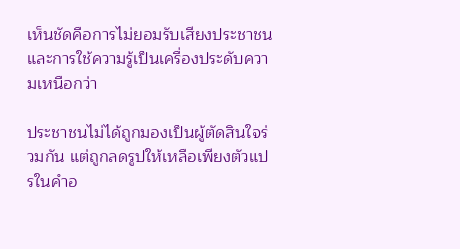เห็นชัดคือการไม่ยอมรับเสียงประชาชน และการใช้ความรู้เป็นเครื่องประดับความเหนือกว่า

ประชาชนไม่ได้ถูกมองเป็นผู้ตัดสินใจร่วมกัน แต่ถูกลดรูปให้เหลือเพียงตัวแปรในคำอ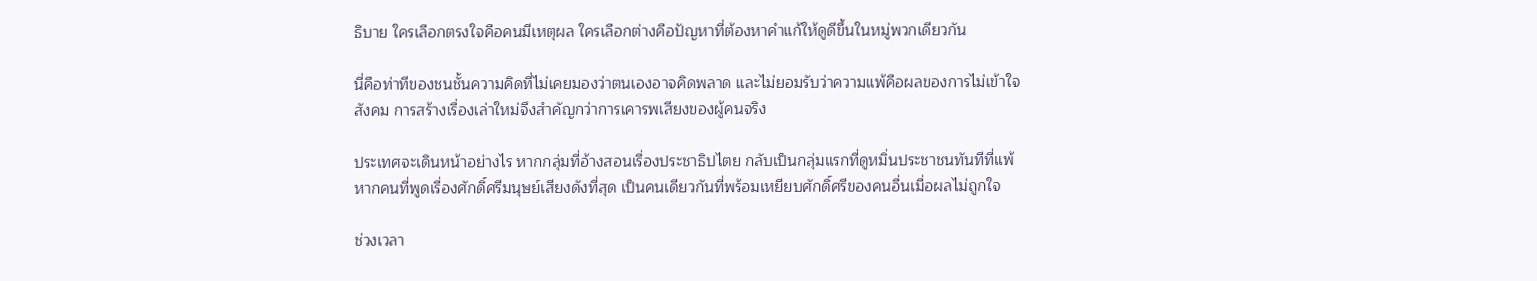ธิบาย ใครเลือกตรงใจคือคนมีเหตุผล ใครเลือกต่างคือปัญหาที่ต้องหาคำแก้ให้ดูดีขึ้นในหมู่พวกเดียวกัน

นี่คือท่าทีของชนชั้นความคิดที่ไม่เคยมองว่าตนเองอาจคิดพลาด และไม่ยอมรับว่าความแพ้คือผลของการไม่เข้าใจสังคม การสร้างเรื่องเล่าใหม่จึงสำคัญกว่าการเคารพเสียงของผู้คนจริง

ประเทศจะเดินหน้าอย่างไร หากกลุ่มที่อ้างสอนเรื่องประชาธิปไตย กลับเป็นกลุ่มแรกที่ดูหมิ่นประชาชนทันทีที่แพ้ หากคนที่พูดเรื่องศักดิ์ศรีมนุษย์เสียงดังที่สุด เป็นคนเดียวกันที่พร้อมเหยียบศักดิ์ศรีของคนอื่นเมื่อผลไม่ถูกใจ

ช่วงเวลา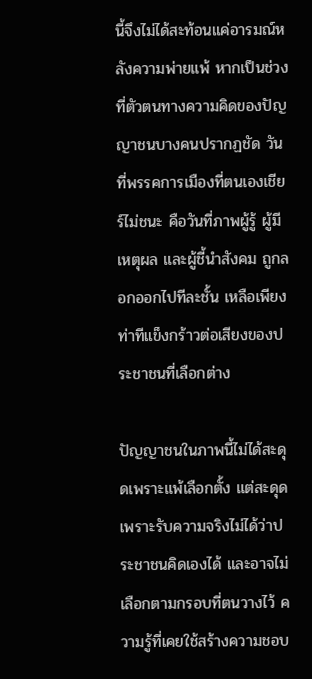นี้จึงไม่ได้สะท้อนแค่อารมณ์หลังความพ่ายแพ้ หากเป็นช่วงที่ตัวตนทางความคิดของปัญญาชนบางคนปรากฏชัด วันที่พรรคการเมืองที่ตนเองเชียร์ไม่ชนะ คือวันที่ภาพผู้รู้ ผู้มีเหตุผล และผู้ชี้นำสังคม ถูกลอกออกไปทีละชั้น เหลือเพียงท่าทีแข็งกร้าวต่อเสียงของประชาชนที่เลือกต่าง

ปัญญาชนในภาพนี้ไม่ได้สะดุดเพราะแพ้เลือกตั้ง แต่สะดุดเพราะรับความจริงไม่ได้ว่าประชาชนคิดเองได้ และอาจไม่เลือกตามกรอบที่ตนวางไว้ ความรู้ที่เคยใช้สร้างความชอบ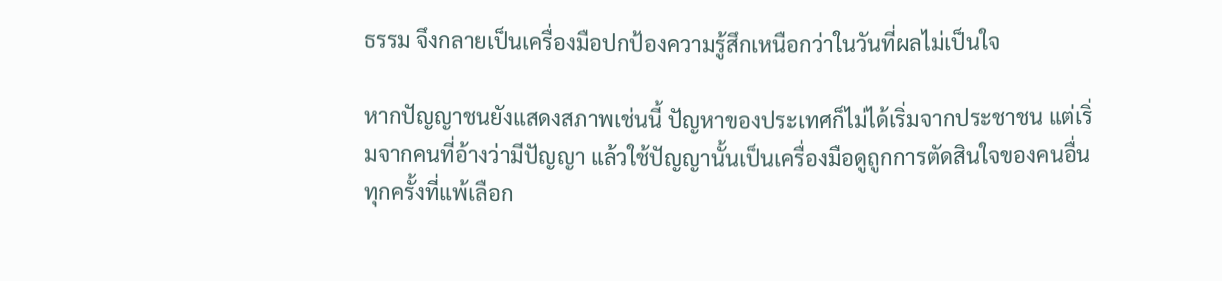ธรรม จึงกลายเป็นเครื่องมือปกป้องความรู้สึกเหนือกว่าในวันที่ผลไม่เป็นใจ

หากปัญญาชนยังแสดงสภาพเช่นนี้ ปัญหาของประเทศก็ไม่ได้เริ่มจากประชาชน แต่เริ่มจากคนที่อ้างว่ามีปัญญา แล้วใช้ปัญญานั้นเป็นเครื่องมือดูถูกการตัดสินใจของคนอื่นทุกครั้งที่แพ้เลือก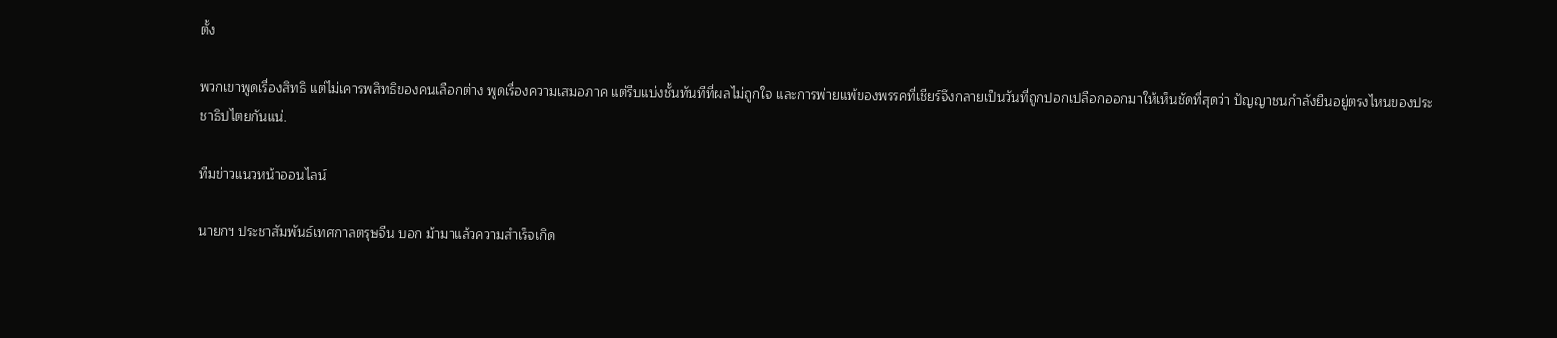ตั้ง

พวกเขาพูดเรื่องสิทธิ แต่ไม่เคารพสิทธิของคนเลือกต่าง พูดเรื่องความเสมอภาค แต่รีบแบ่งชั้นทันทีที่ผลไม่ถูกใจ และการพ่ายแพ้ของพรรคที่เชียร์จึงกลายเป็นวันที่ถูกปอกเปลือกออกมาให้เห็นชัดที่สุดว่า ปัญญาชนกำลังยืนอยู่ตรงไหนของประชาธิปไตยกันแน่.

ทีมข่าวแนวหน้าออนไลน์

นายกฯ ประชาสัมพันธ์เทศกาลตรุษจีน บอก ม้ามาแล้วความสำเร็จเกิด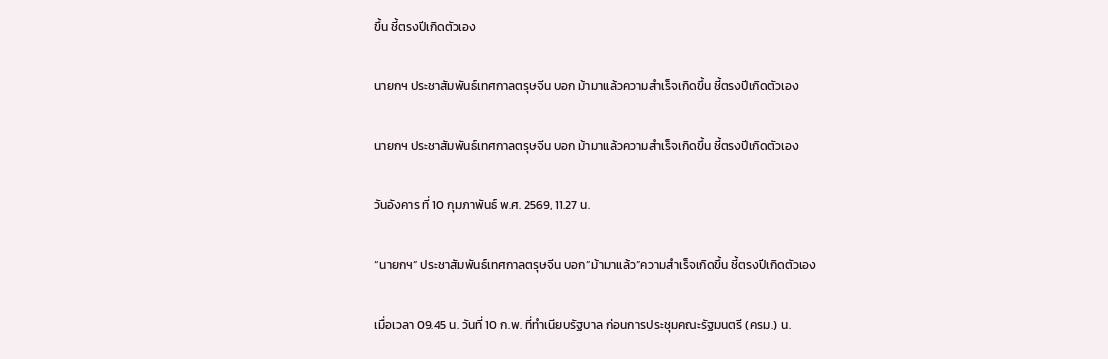ขึ้น ชี้ตรงปีเกิดตัวเอง

นายกฯ ประชาสัมพันธ์เทศกาลตรุษจีน บอก ม้ามาแล้วความสำเร็จเกิดขึ้น ชี้ตรงปีเกิดตัวเอง

นายกฯ ประชาสัมพันธ์เทศกาลตรุษจีน บอก ม้ามาแล้วความสำเร็จเกิดขึ้น ชี้ตรงปีเกิดตัวเอง

วันอังคาร ที่ 10 กุมภาพันธ์ พ.ศ. 2569, 11.27 น.

“นายกฯ” ประชาสัมพันธ์เทศกาลตรุษจีน บอก”ม้ามาแล้ว”ความสำเร็จเกิดขึ้น ชี้ตรงปีเกิดตัวเอง

เมื่อเวลา 09.45 น. วันที่ 10 ก.พ. ที่ทำเนียบรัฐบาล ก่อนการประชุมคณะรัฐมนตรี (ครม.) น.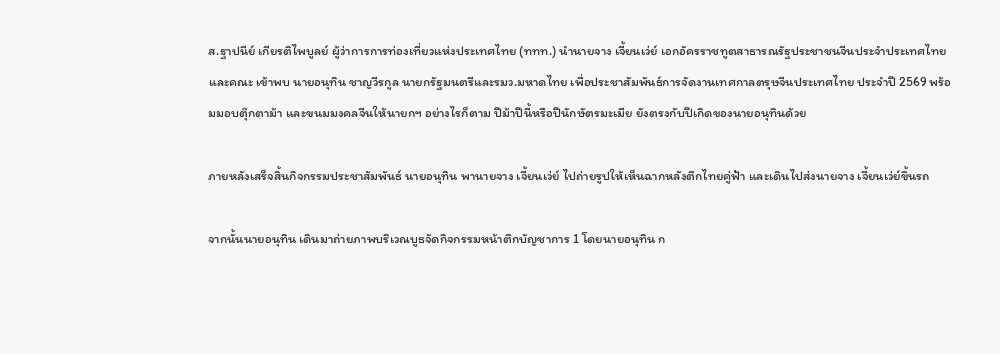ส.ฐาปนีย์ เกียรติไพบูลย์ ผู้ว่าการการท่องเที่ยวแห่งประเทศไทย (ททท.) นำนายจาง เจี้ยนเว่ย์ เอกอัครราชทูตสาธารณรัฐประชาชนจีนประจำประเทศไทย และคณะ เข้าพบ นายอนุทิน ชาญวีรกูล นายกรัฐมนตรีและรมว.มหาดไทย เพื่อประชาสัมพันธ์การจัดงานเทศกาลตรุษจีนประเทศไทย ประจำปี 2569 พร้อมมอบตุ๊กตาม้า และขนมมงคลจีนให้นายกฯ อย่างไรก็ตาม ปีม้าปีนี้หรือปีนักษัตรมะเมีย ยังตรงกับปีเกิดของนายอนุทินด้วย

ภายหลังเสร็จสิ้นกิจกรรมประชาสัมพันธ์ นายอนุทิน พานายจาง เจี้ยนเว่ย์ ไปถ่ายรูปให้เห็นฉากหลังตึกไทยคู่ฟ้า และเดินไปส่งนายจาง เจี้ยนเว่ย์ขึ้นรถ

จากนั้นนายอนุทิน เดินมาถ่ายภาพบริเวณบูธจัดกิจกรรมหน้าตึกบัญชาการ 1 โดยนายอนุทิน ก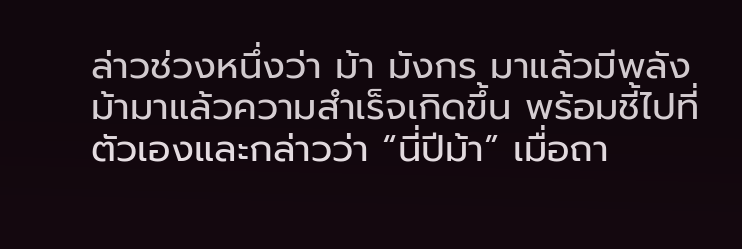ล่าวช่วงหนึ่งว่า ม้า มังกร มาแล้วมีพลัง ม้ามาแล้วความสำเร็จเกิดขึ้น พร้อมชี้ไปที่ตัวเองและกล่าวว่า “นี่ปีม้า” เมื่อถา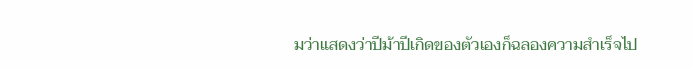มว่าแสดงว่าปีม้าปีเกิดของตัวเองก็ฉลองความสำเร็จไป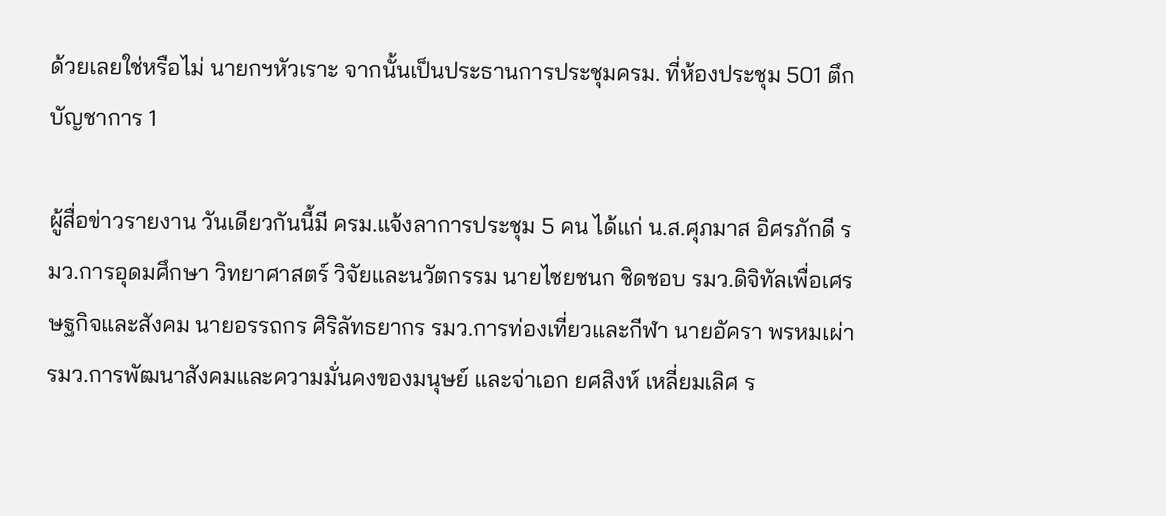ด้วยเลยใช่หรือไม่ นายกฯหัวเราะ จากนั้นเป็นประธานการประชุมครม. ที่ห้องประชุม 501 ตึกบัญชาการ 1

ผู้สื่อข่าวรายงาน วันเดียวกันนี้มี ครม.แจ้งลาการประชุม 5 คน ได้แก่ น.ส.ศุภมาส อิศรภักดี รมว.การอุดมศึกษา วิทยาศาสตร์ วิจัยและนวัตกรรม นายไชยชนก ชิดชอบ รมว.ดิจิทัลเพื่อเศรษฐกิจและสังคม นายอรรถกร ศิริลัทธยากร รมว.การท่องเที่ยวและกีฬา นายอัครา พรหมเผ่า รมว.การพัฒนาสังคมและความมั่นคงของมนุษย์ และจ่าเอก ยศสิงห์ เหลี่ยมเลิศ ร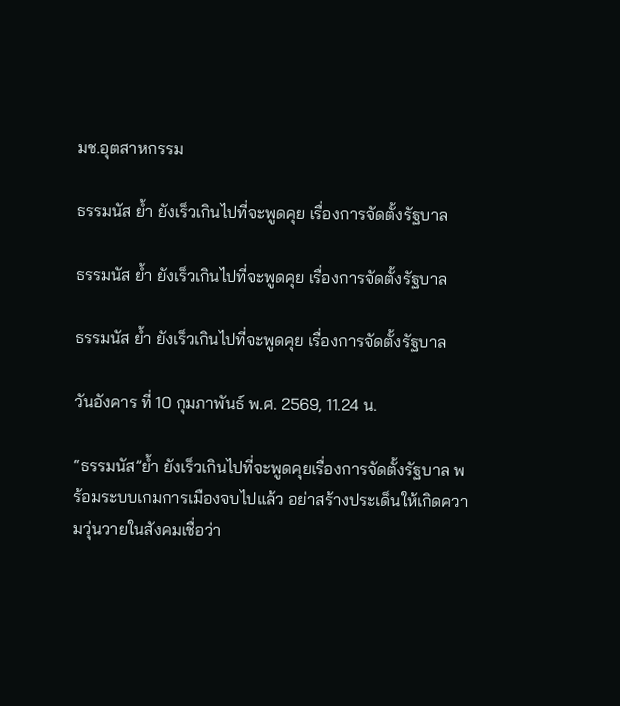มช.อุตสาหกรรม

ธรรมนัส ย้ำ ยังเร็วเกินไปที่จะพูดคุย เรื่องการจัดตั้งรัฐบาล

ธรรมนัส ย้ำ ยังเร็วเกินไปที่จะพูดคุย เรื่องการจัดตั้งรัฐบาล

ธรรมนัส ย้ำ ยังเร็วเกินไปที่จะพูดคุย เรื่องการจัดตั้งรัฐบาล

วันอังคาร ที่ 10 กุมภาพันธ์ พ.ศ. 2569, 11.24 น.

“ธรรมนัส”ย้ำ ยังเร็วเกินไปที่จะพูดคุยเรื่องการจัดตั้งรัฐบาล พร้อมระบบเกมการเมืองจบไปแล้ว อย่าสร้างประเด็นให้เกิดความวุ่นวายในสังคมเชื่อว่า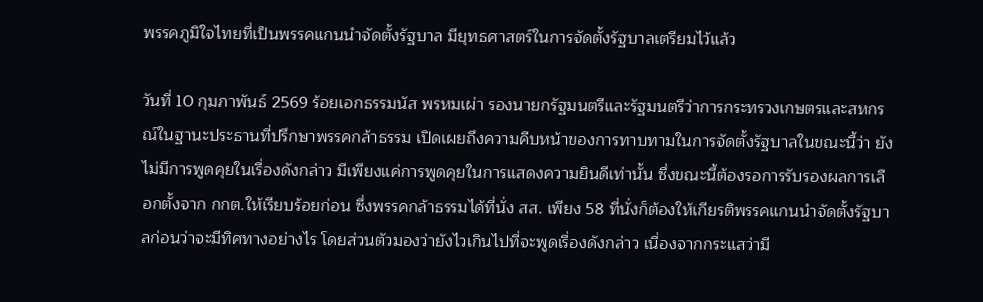พรรคภูมิใจไทยที่เป็นพรรคแกนนำจัดตั้งรัฐบาล มียุทธศาสตร์ในการจัดตั้งรัฐบาลเตรียมไว้แล้ว

วันที่ 10 กุมภาพันธ์ 2569 ร้อยเอกธรรมนัส พรหมเผ่า รองนายกรัฐมนตรีและรัฐมนตรีว่าการกระทรวงเกษตรและสหกรณ์ในฐานะประธานที่ปรึกษาพรรคกล้าธรรม เปิดเผยถึงความคืบหน้าของการทาบทามในการจัดตั้งรัฐบาลในขณะนี้ว่า ยังไม่มีการพูดคุยในเรื่องดังกล่าว มีเพียงแค่การพูดคุยในการแสดงความยินดีเท่านั้น ซึ่งขณะนี้ต้องรอการรับรองผลการเลือกตั้งจาก กกต.ให้เรียบร้อยก่อน ซึ่งพรรคกล้าธรรมได้ที่นั่ง สส. เพียง 58 ที่นั่งก็ต้องให้เกียรติพรรคแกนนำจัดตั้งรัฐบาลก่อนว่าจะมีทิศทางอย่างไร โดยส่วนตัวมองว่ายังไวเกินไปที่จะพูดเรื่องดังกล่าว เนื่องจากกระแสว่ามี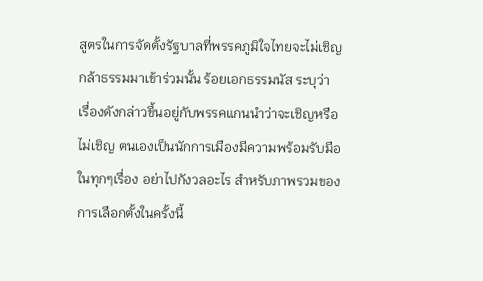สูตรในการจัดตั้งรัฐบาลที่พรรคภูมิใจไทยจะไม่เชิญกล้าธรรมมาเข้าร่วมนั้น ร้อยเอกธรรมนัส ระบุว่า เรื่องดังกล่าวขึ้นอยู่กับพรรคแกนนำว่าจะเชิญหรือไม่เชิญ ตนเองเป็นนักการเมืองมีความพร้อมรับมือในทุกๆเรื่อง อย่าไปกังวลอะไร สำหรับภาพรวมของการเลือกตั้งในครั้งนี้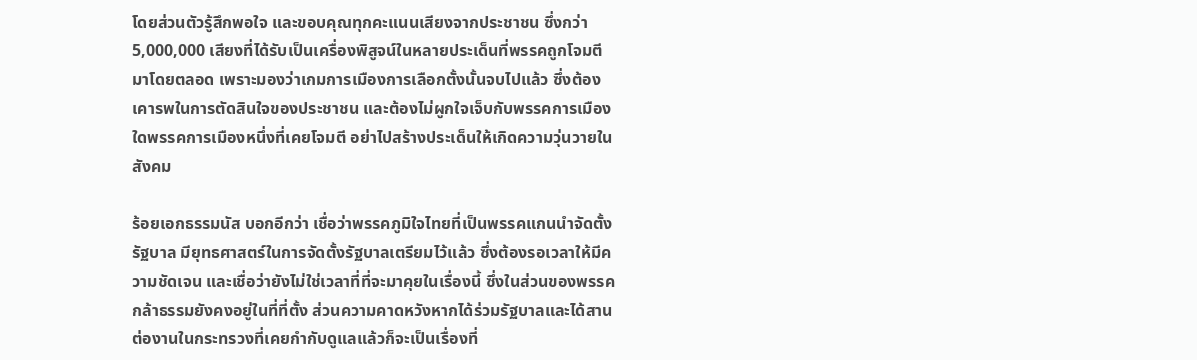โดยส่วนตัวรู้สึกพอใจ และขอบคุณทุกคะแนนเสียงจากประชาชน ซึ่งกว่า 5,000,000 เสียงที่ได้รับเป็นเครื่องพิสูจน์ในหลายประเด็นที่พรรคถูกโจมตีมาโดยตลอด เพราะมองว่าเกมการเมืองการเลือกตั้งนั้นจบไปแล้ว ซึ่งต้องเคารพในการตัดสินใจของประชาชน และต้องไม่ผูกใจเจ็บกับพรรคการเมืองใดพรรคการเมืองหนึ่งที่เคยโจมตี อย่าไปสร้างประเด็นให้เกิดความวุ่นวายในสังคม

ร้อยเอกธรรมนัส บอกอีกว่า เชื่อว่าพรรคภูมิใจไทยที่เป็นพรรคแกนนำจัดตั้งรัฐบาล มียุทธศาสตร์ในการจัดตั้งรัฐบาลเตรียมไว้แล้ว ซึ่งต้องรอเวลาให้มีความชัดเจน และเชื่อว่ายังไม่ใช่เวลาที่ที่จะมาคุยในเรื่องนี้ ซึ่งในส่วนของพรรคกล้าธรรมยังคงอยู่ในที่ที่ตั้ง ส่วนความคาดหวังหากได้ร่วมรัฐบาลและได้สานต่องานในกระทรวงที่เคยกำกับดูแลแล้วก็จะเป็นเรื่องที่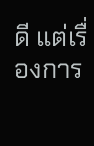ดี แต่เรื่องการ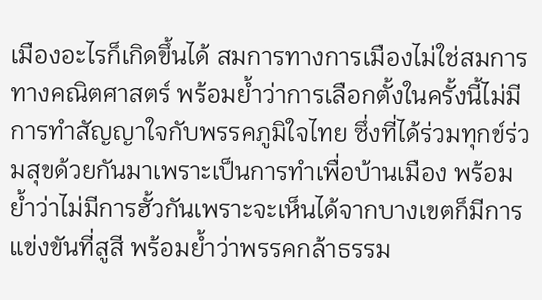เมืองอะไรก็เกิดขึ้นได้ สมการทางการเมืองไม่ใช่สมการทางคณิตศาสตร์ พร้อมย้ำว่าการเลือกตั้งในครั้งนี้ไม่มีการทำสัญญาใจกับพรรคภูมิใจไทย ซึ่งที่ได้ร่วมทุกข์ร่วมสุขด้วยกันมาเพราะเป็นการทำเพื่อบ้านเมือง พร้อมย้ำว่าไม่มีการฮั้วกันเพราะจะเห็นได้จากบางเขตก็มีการแข่งขันที่สูสี พร้อมย้ำว่าพรรคกล้าธรรม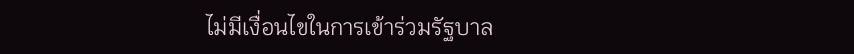ไม่มีเงื่อนไขในการเข้าร่วมรัฐบาล